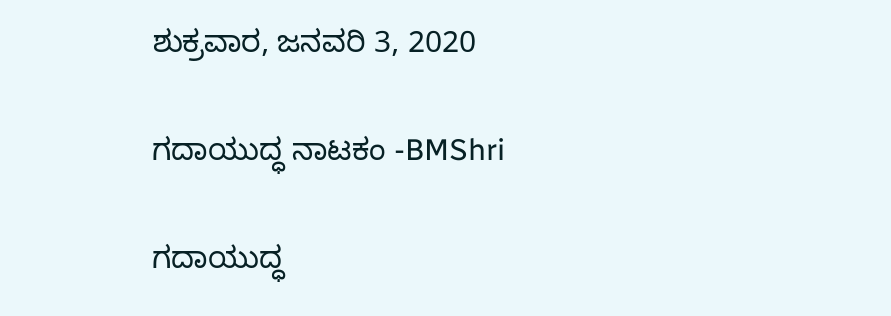ಶುಕ್ರವಾರ, ಜನವರಿ 3, 2020

ಗದಾಯುದ್ಧ ನಾಟಕಂ -BMShri

ಗದಾಯುದ್ಧ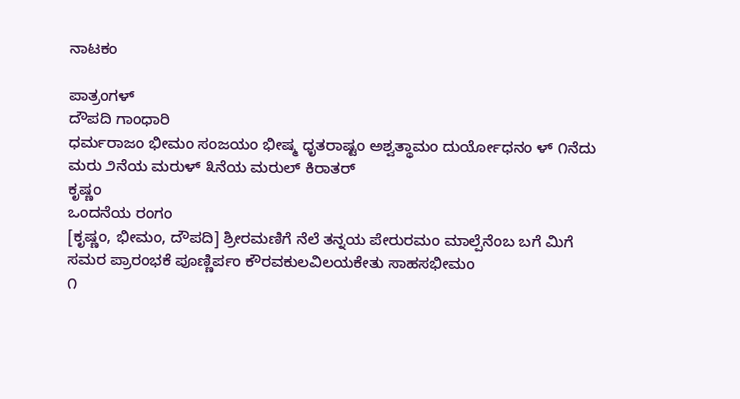ನಾಟಕಂ

ಪಾತ್ರಂಗಳ್
ದೌಪದಿ ಗಾಂಧಾರಿ
ಧರ್ಮರಾಜಂ ಭೀಮಂ ಸಂಜಯಂ ಭೀಷ್ಮ ಧೃತರಾಷ್ಟಂ ಅಶ್ವತ್ಥಾಮಂ ದುರ್ಯೋಧನಂ ಳ್ ೧ನೆದು ಮರು ೨ನೆಯ ಮರುಳ್ ೩ನೆಯ ಮರುಲ್ ಕಿರಾತರ್
ಕೃಷ್ಣಂ
ಒಂದನೆಯ ರಂಗಂ
[ಕೃಷ್ಣಂ, ಭೀಮಂ, ದೌಪದಿ] ಶ್ರೀರಮಣಿಗೆ ನೆಲೆ ತನ್ನಯ ಪೇರುರಮಂ ಮಾಲ್ಪೆನೆಂಬ ಬಗೆ ಮಿಗೆ ಸಮರ ಪ್ರಾರಂಭಕೆ ಪೂಣ್ಣಿರ್ಪಂ ಕೌರವಕುಲವಿಲಯಕೇತು ಸಾಹಸಭೀಮಂ
೧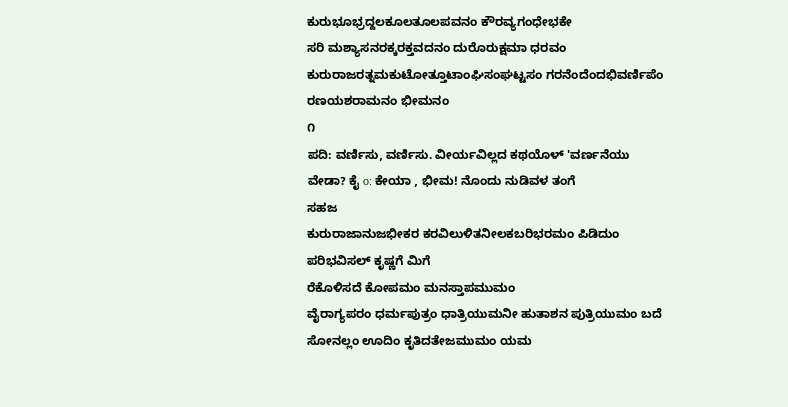ಕುರುಭೂಭ್ರದ್ದಲಕೂಲತೂಲಪವನಂ ಕೌರವ್ಯಗಂಧೇಭಕೇ
ಸರಿ ಮಶ್ಯಾಸನರಕ್ಕರಕ್ತವದನಂ ದುರೊರುಕ್ಷಮಾ ಧರವಂ ಕುರುರಾಜರತ್ನಮಕುಟೋತ್ತೂಟಾಂಘಿಸಂಘಟ್ಟಸಂ ಗರನೆಂದೆಂದಭಿವರ್ಣಿಪೆಂ ರಣಯಶರಾಮನಂ ಭೀಮನಂ
೧
ಪದಿ: ವರ್ಣಿಸು, ವರ್ಣಿಸು. ವೀರ್ಯವಿಲ್ಲದ ಕಥಯೊಳ್ 'ವರ್ಣನೆಯು ವೇಡಾ? ಕೈ o: ಕೇಯಾ , ಭೀಮ! ನೊಂದು ನುಡಿವಳ ತಂಗೆ
ಸಹಜ
ಕುರುರಾಜಾನುಜಭೀಕರ ಕರವಿಲುಳಿತನೀಲಕಬರಿಭರಮಂ ಪಿಡಿದುಂ
ಪರಿಭವಿಸಲ್ ಕೃಷ್ಣಗೆ ಮಿಗೆ
ರೆಕೊಳಿಸದೆ ಕೋಪಮಂ ಮನಸ್ತಾಪಮುಮಂ
ವೈರಾಗ್ಯಪರಂ ಧರ್ಮಪುತ್ರಂ ಧಾತ್ರಿಯುಮನೀ ಹುತಾಶನ ಪುತ್ರಿಯುಮಂ ಬದೆ ಸೋನಲ್ಲಂ ಊದಿಂ ಕೃತಿದತೇಜಮುಮಂ ಯಮ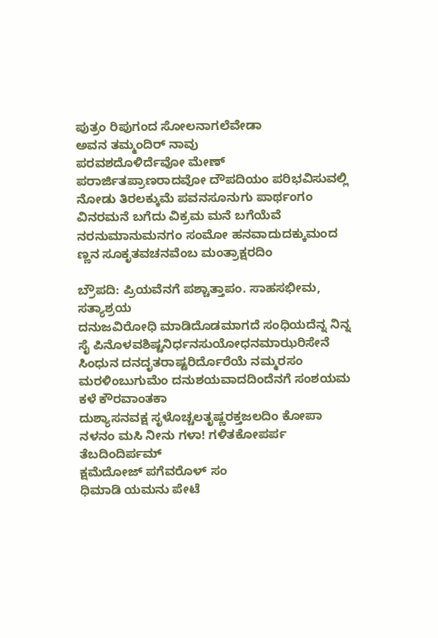ಪುತ್ರಂ ರಿಪುಗಂದ ಸೋಲನಾಗಲೆವೇಡಾ
ಅವನ ತಮ್ಮಂದಿರ್ ನಾವು
ಪರವಶದೊಳಿರ್ದೆವೋ ಮೇಣ್ ಪರಾರ್ಜಿತಪ್ರಾಣರಾದವೋ ದೌಪದಿಯಂ ಪರಿಭವಿಸುವಲ್ಲಿ ನೋಡು ತಿರಲಕ್ಕುಮೆ ಪವನಸೂನುಗು ಪಾರ್ಥಂಗಂ
ವಿನರಮನೆ ಬಗೆದು ವಿಕ್ರಮ ಮನೆ ಬಗೆಯೆವೆ ನರನುಮಾನುಮನಗಂ ಸಂಮೋ ಹನವಾದುದಕ್ಕುಮಂದ ಣ್ಣನ ಸೂಕೃತವಚನವೆಂಬ ಮಂತ್ರಾಕ್ಷರದಿಂ

ಬ್ರೌಪದಿ: ಪ್ರಿಯವೆನಗೆ ಪಶ್ಚಾತ್ತಾಪಂ. ಸಾಹಸಭೀಮ, ಸತ್ಯಾಶ್ರಯ
ದನುಜವಿರೋಧಿ ಮಾಡಿದೊಡಮಾಗದೆ ಸಂಧಿಯದೆನ್ನ ನಿನ್ನ ಸೈ ಪಿನೊಳವಶಿಷ್ಟನಿರ್ಧನಸುಯೋಧನಮಾಝರಿಸೇನೆ ಸಿಂಧುನ ದನದೃತರಾಷ್ಟರಿರ್ದೊರೆಯೆ ನಮ್ಮರಸಂ ಮರಳಿಂಬುಗುಮೆಂ ದನುಶಯವಾದದಿಂದೆನಗೆ ಸಂಶಯಮ ಕಳೆ ಕೌರವಾಂತಕಾ
ದುಶ್ಯಾಸನವಕ್ಷ ಸೃಳೊಚ್ಚಲತೃಷ್ಣರಕ್ತಜಲದಿಂ ಕೋಪಾ
ನಳನಂ ಮಸಿ ನೀನು ಗಳಾ! ಗಳಿತಕೋಪರ್ಪ ತೆಬದಿಂದಿರ್ಪಮ್
ಕ್ಷಮೆದೋಜ್ ಪಗೆವರೊಳ್ ಸಂ
ಧಿಮಾಡಿ ಯಮನು ಪೇಟೆ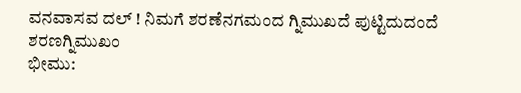ವನವಾಸವ ದಲ್ ! ನಿಮಗೆ ಶರಣೆನಗಮಂದ ಗ್ನಿಮುಖದೆ ಪುಟ್ಟಿದುದಂದೆ ಶರಣಗ್ನಿಮುಖಂ
ಭೀಮು: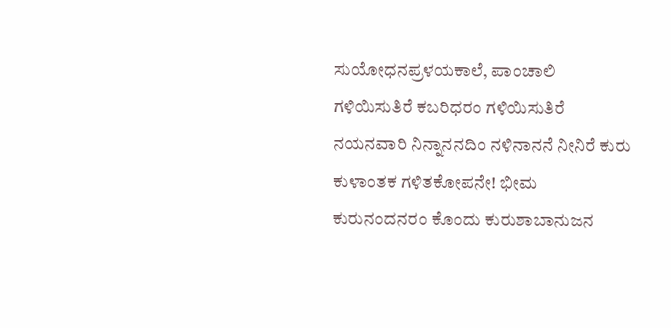ಸುಯೋಧನಪ್ರಳಯಕಾಲೆ, ಪಾಂಚಾಲಿ
ಗಳಿಯಿಸುತಿರೆ ಕಬರಿಧರಂ ಗಳಿಯಿಸುತಿರೆ ನಯನವಾರಿ ನಿನ್ನಾನನದಿಂ ನಳಿನಾನನೆ ನೀನಿರೆ ಕುರು ಕುಳಾಂತಕ ಗಳಿತಕೋಪನೇ! ಭೀಮ
ಕುರುನಂದನರಂ ಕೊಂದು ಕುರುಶಾಬಾನುಜನ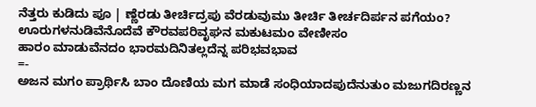ನೆತ್ತರು ಕುಡಿದು ಪೂ | ಣ್ಣೆರಡು ತೀರ್ಚಿದ್ರಪು ವೆರಡುವುಮು ತೀರ್ಚಿ ತೀರ್ಚದಿರ್ಪನ ಪಗೆಯಂ?
ಊರುಗಳನುಡಿವೆನೊದೆವೆ ಕೌರವಪರಿವೃಘನ ಮಕುಟಮಂ ವೇಣೀಸಂ
ಹಾರಂ ಮಾಡುವೆನದಂ ಭಾರಮದಿನಿತಲ್ಲದೆನ್ನ ಪರಿಭವಭಾವ
=-
ಅಜನ ಮಗಂ ಪ್ರಾರ್ಥಿಸಿ ಬಾಂ ದೊಣಿಯ ಮಗ ಮಾಡೆ ಸಂಧಿಯಾದಪುದೆನುತುಂ ಮಜುಗದಿರಣ್ಣನ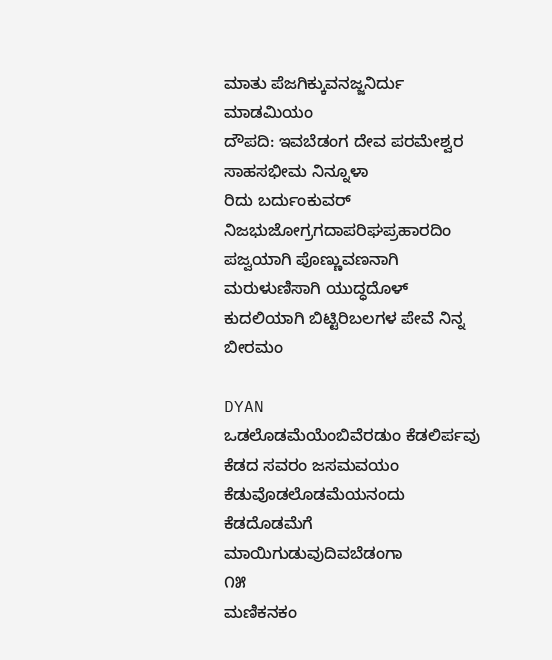ಮಾತು ಪೆಜಗಿಕ್ಕುವನಜ್ಜನಿರ್ದು ಮಾಡಮಿಯಂ
ದೌಪದಿ: ಇವಬೆಡಂಗ ದೇವ ಪರಮೇಶ್ವರ ಸಾಹಸಭೀಮ ನಿನ್ನೂಳಾ
ರಿದು ಬರ್ದುಂಕುವರ್ ನಿಜಭುಜೋಗ್ರಗದಾಪರಿಘಪ್ರಹಾರದಿಂ
ಪಜ್ವಯಾಗಿ ಪೊಣ್ಣುವಣನಾಗಿ ಮರುಳುಣಿಸಾಗಿ ಯುದ್ಧದೊಳ್ ಕುದಲಿಯಾಗಿ ಬಿಟ್ಟಿರಿಬಲಗಳ ಪೇವೆ ನಿನ್ನ ಬೀರಮಂ

DYAN
ಒಡಲೊಡಮೆಯೆಂಬಿವೆರಡುಂ ಕೆಡಲಿರ್ಪವು ಕೆಡದ ಸವರಂ ಜಸಮವಯಂ ಕೆಡುವೊಡಲೊಡಮೆಯನಂದು ಕೆಡದೊಡಮೆಗೆ ಮಾಯಿಗುಡುವುದಿವಬೆಡಂಗಾ
೧೫
ಮಣಿಕನಕಂ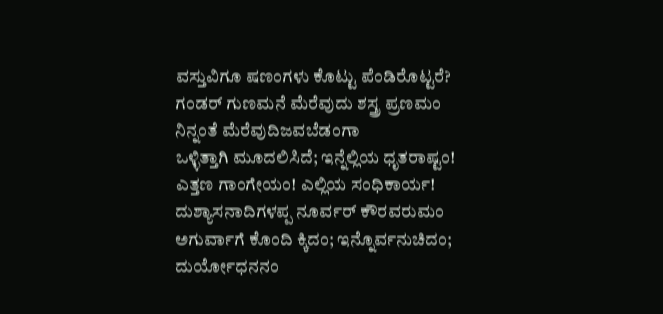ವಸ್ತುವಿಗೂ ಷಣಂಗಳು ಕೊಟ್ಟು ಪೆಂಡಿರೊಟ್ಟರೆ? ಗಂಡರ್‌ ಗುಣಮನೆ ಮೆರೆವುದು ಶಸ್ತ್ರ ಪ್ರಣಮಂ ನಿನ್ನಂತೆ ಮೆರೆವುದಿಜವಬೆಡಂಗಾ
ಒಳ್ಳಿತ್ತಾಗಿ ಮೂದಲಿಸಿದೆ; ಇನ್ನೆಲ್ಲಿಯ ಧೃತರಾಷ್ಟಂ! ಎತ್ತಣ ಗಾಂಗೇಯಂ! ಎಲ್ಲಿಯ ಸಂಧಿಕಾರ್ಯ! ದುಶ್ಯಾಸನಾದಿಗಳಪ್ಪ ನೂರ್ವರ್ ಕೌರವರುಮಂ ಅಗುರ್ವಾಗೆ ಕೊಂದಿ ಕ್ಕಿದಂ; ಇನ್ನೊರ್ವನುಚಿದಂ; ದುರ್ಯೋಧನನಂ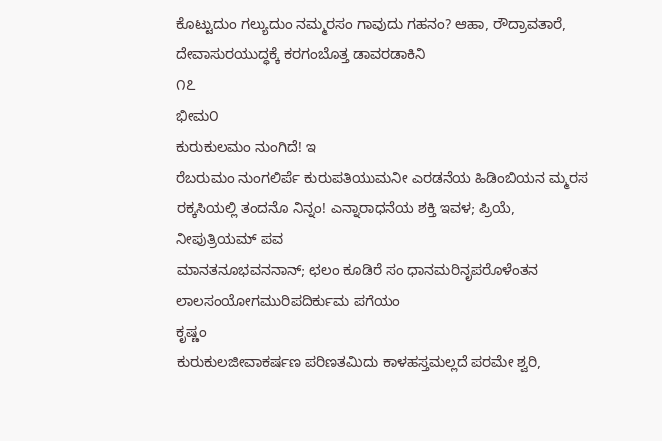ಕೊಟ್ಟುದುಂ ಗಲ್ಯುದುಂ ನಮ್ಮರಸಂ ಗಾವುದು ಗಹನಂ? ಆಹಾ, ರೌದ್ರಾವತಾರೆ, ದೇವಾಸುರಯುದ್ಧಕ್ಕೆ ಕರಗಂಬೊತ್ತ ಡಾವರಡಾಕಿನಿ
೧೭
ಭೀಮ೦
ಕುರುಕುಲಮಂ ನುಂಗಿದೆ! ಇ
ರೆಬರುಮಂ ನುಂಗಲಿರ್ಪೆ ಕುರುಪತಿಯುಮನೀ ಎರಡನೆಯ ಹಿಡಿಂಬಿಯನ ಮ್ಮರಸ ರಕ್ಕಸಿಯಲ್ಲಿ ತಂದನೊ ನಿನ್ನಂ! ಎನ್ನಾರಾಧನೆಯ ಶಕ್ತಿ ಇವಳ; ಪ್ರಿಯೆ, ನೀಪುತ್ರಿಯಮ್ ಪವ
ಮಾನತನೂಭವನನಾನ್; ಛಲಂ ಕೂಡಿರೆ ಸಂ ಧಾನಮರಿನೃಪರೊಳೆಂತನ ಲಾಲಸಂಯೋಗಮುರಿಪದಿರ್ಕುಮ ಪಗೆಯಂ
ಕೃಷ್ಣಂ
ಕುರುಕುಲಜೀವಾಕರ್ಷಣ ಪರಿಣತಮಿದು ಕಾಳಹಸ್ತಮಲ್ಲದೆ ಪರಮೇ ಶ್ವರಿ,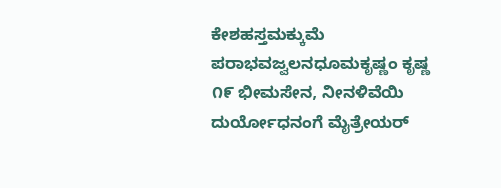ಕೇಶಹಸ್ತಮಕ್ಕುಮೆ ಪರಾಭವಜ್ವಲನಧೂಮಕೃಷ್ಣಂ ಕೃಷ್ಣ
೧೯ ಭೀಮಸೇನ, ನೀನಳಿವೆಯಿ ದುರ್ಯೋಧನಂಗೆ ಮೈತ್ರೇಯರ್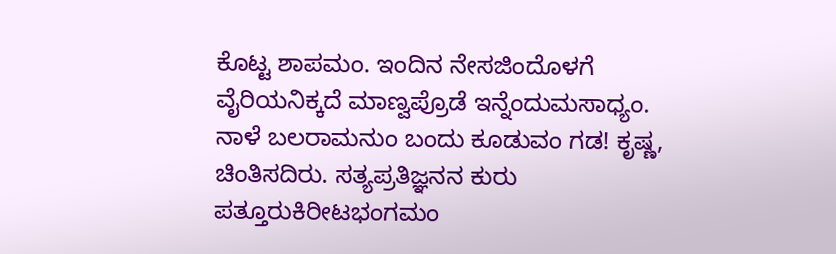ಕೊಟ್ಟ ಶಾಪಮಂ. ಇಂದಿನ ನೇಸಜಿಂದೊಳಗೆ ವೈರಿಯನಿಕ್ಕದೆ ಮಾಣ್ವಪ್ರೊಡೆ ಇನ್ನೆಂದುಮಸಾಧ್ಯಂ. ನಾಳೆ ಬಲರಾಮನುಂ ಬಂದು ಕೂಡುವಂ ಗಡ! ಕೃಷ್ಣ, ಚಿಂತಿಸದಿರು. ಸತ್ಯಪ್ರತಿಜ್ಞನನ ಕುರು ಪತ್ತೂರುಕಿರೀಟಭಂಗಮಂ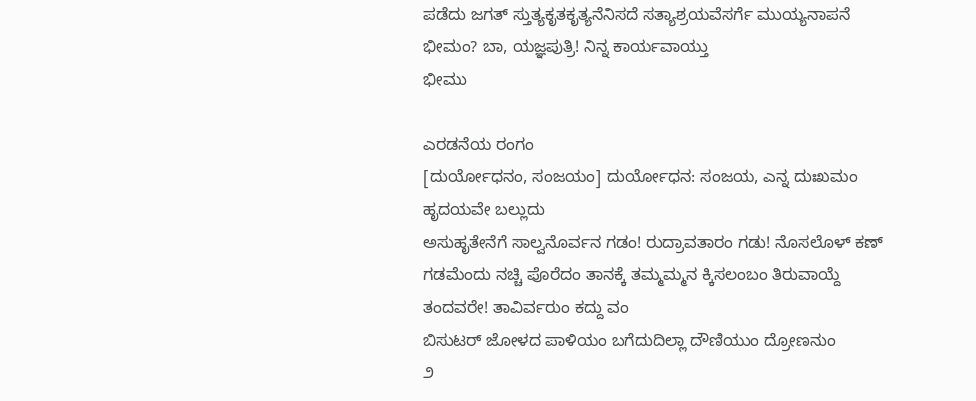ಪಡೆದು ಜಗತ್ ಸ್ತುತ್ಯಕೃತಕೃತ್ಯನೆನಿಸದೆ ಸತ್ಯಾಶ್ರಯವೆಸರ್ಗೆ ಮುಯ್ಯನಾಪನೆ ಭೀಮಂ? ಬಾ, ಯಜ್ಞಪುತ್ರಿ! ನಿನ್ನ ಕಾರ್ಯವಾಯ್ತು
ಭೀಮು

ಎರಡನೆಯ ರಂಗಂ
[ದುರ್ಯೋಧನಂ, ಸಂಜಯಂ] ದುರ್ಯೋಧನ: ಸಂಜಯ, ಎನ್ನ ದುಃಖಮಂ ಹೃದಯವೇ ಬಲ್ಲುದು
ಅಸುಹೃತೇನೆಗೆ ಸಾಲ್ವನೊರ್ವನ ಗಡಂ! ರುದ್ರಾವತಾರಂ ಗಡು! ನೊಸಲೊಳ್ ಕಣ್ ಗಡಮೆಂದು ನಚ್ಚಿ ಪೊರೆದಂ ತಾನಕ್ಕೆ ತಮ್ಮಮ್ಮನ ಕ್ಕಿಸಲಂಬಂ ತಿರುವಾಯ್ದೆ ತಂದವರೇ! ತಾವಿರ್ವರುಂ ಕದ್ದು ವಂ
ಬಿಸುಟರ್ ಜೋಳದ ಪಾಳಿಯಂ ಬಗೆದುದಿಲ್ಲಾ ದೌಣಿಯುಂ ದ್ರೋಣನುಂ
೨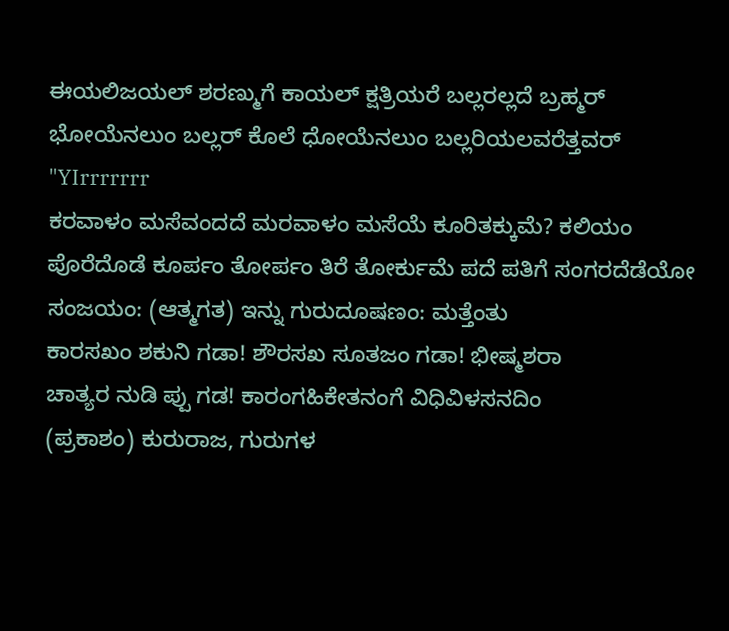ಈಯಲಿಜಯಲ್ ಶರಣ್ಮುಗೆ ಕಾಯಲ್ ಕ್ಷತ್ರಿಯರೆ ಬಲ್ಲರಲ್ಲದೆ ಬ್ರಹ್ಮರ್ ಭೋಯೆನಲುಂ ಬಲ್ಲರ್ ಕೊಲೆ ಧೋಯೆನಲುಂ ಬಲ್ಲರಿಯಲವರೆತ್ತವರ್‌
"YIrrrrrrr
ಕರವಾಳಂ ಮಸೆವಂದದೆ ಮರವಾಳಂ ಮಸೆಯೆ ಕೂರಿತಕ್ಕುಮೆ? ಕಲಿಯಂ ಪೊರೆದೊಡೆ ಕೂರ್ಪಂ ತೋರ್ಪಂ ತಿರೆ ತೋರ್ಕುಮೆ ಪದೆ ಪತಿಗೆ ಸಂಗರದೆಡೆಯೋ
ಸಂಜಯಂ: (ಆತ್ಮಗತ) ಇನ್ನು ಗುರುದೂಷಣಂ: ಮತ್ತೆಂತು
ಕಾರಸಖಂ ಶಕುನಿ ಗಡಾ! ಶೌರಸಖ ಸೂತಜಂ ಗಡಾ! ಭೀಷ್ಮಶರಾ
ಚಾತ್ಯರ ನುಡಿ ಪ್ಪು ಗಡ! ಕಾರಂಗಹಿಕೇತನಂಗೆ ವಿಧಿವಿಳಸನದಿಂ
(ಪ್ರಕಾಶಂ) ಕುರುರಾಜ, ಗುರುಗಳ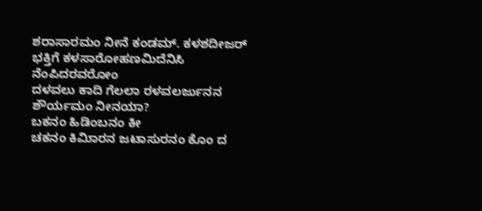ಶರಾಸಾರಮಂ ನೀನೆ ಕಂಡಮ್. ಕಳಶದೀಜರ್ ಭಕ್ತಿಗೆ ಕಳಸಾರೋಹಣಮಿದೆನಿಸಿ ನೆಂಪಿದರವರೋಂ
ದಳವಲು ಕಾದಿ ಗೆಲಲಾ ರಳವಲರ್ಜುನನ ಶೌರ್ಯಮಂ ನೀನಯಾ?
ಬಕನಂ ಹಿಡಿಂಬನಂ ಕೀ
ಚಕನಂ ಕಿಮಿಾರನ ಜಟಾಸುರನಂ ಕೊಂ ದ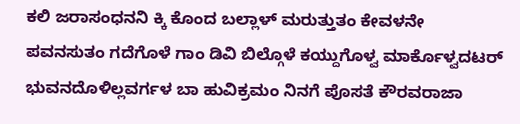ಕಲಿ ಜರಾಸಂಧನನಿ ಕ್ಕಿ ಕೊಂದ ಬಲ್ಲಾಳ್ ಮರುತ್ತುತಂ ಕೇವಳನೇ
ಪವನಸುತಂ ಗದೆಗೊಳೆ ಗಾಂ ಡಿವಿ ಬಿಲ್ಗೊಳೆ ಕಯ್ದುಗೊಳ್ವ ಮಾರ್ಕೊಳ್ವದಟರ್ ಭುವನದೊಳಿಲ್ಲವರ್ಗಳ ಬಾ ಹುವಿಕ್ರಮಂ ನಿನಗೆ ಪೊಸತೆ ಕೌರವರಾಜಾ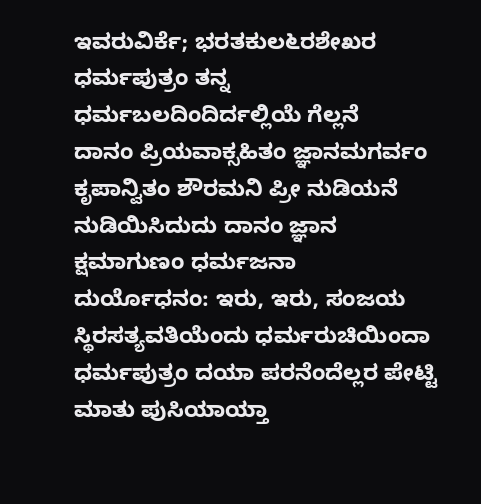ಇವರುವಿರ್ಕೆ; ಭರತಕುಲ೬ರಶೇಖರ ಧರ್ಮಪುತ್ರಂ ತನ್ನ ಧರ್ಮಬಲದಿಂದಿರ್ದಲ್ಲಿಯೆ ಗೆಲ್ಲನೆ
ದಾನಂ ಪ್ರಿಯವಾಕ್ಸಹಿತಂ ಜ್ಞಾನಮಗರ್ವಂ ಕೃಪಾನ್ವಿತಂ ಶೌರಮನಿ ಪ್ರೀ ನುಡಿಯನೆ ನುಡಿಯಿಸಿದುದು ದಾನಂ ಜ್ಞಾನ ಕ್ಷಮಾಗುಣಂ ಧರ್ಮಜನಾ
ದುರ್ಯೊಧನಂ: ಇರು, ಇರು, ಸಂಜಯ
ಸ್ಥಿರಸತ್ಯವತಿಯೆಂದು ಧರ್ಮರುಚಿಯಿಂದಾ ಧರ್ಮಪುತ್ರಂ ದಯಾ ಪರನೆಂದೆಲ್ಲರ ಪೇಟ್ಟಿ ಮಾತು ಪುಸಿಯಾಯ್ತಾ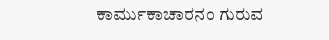ಕಾರ್ಮುಕಾಚಾರನಂ ಗುರುವ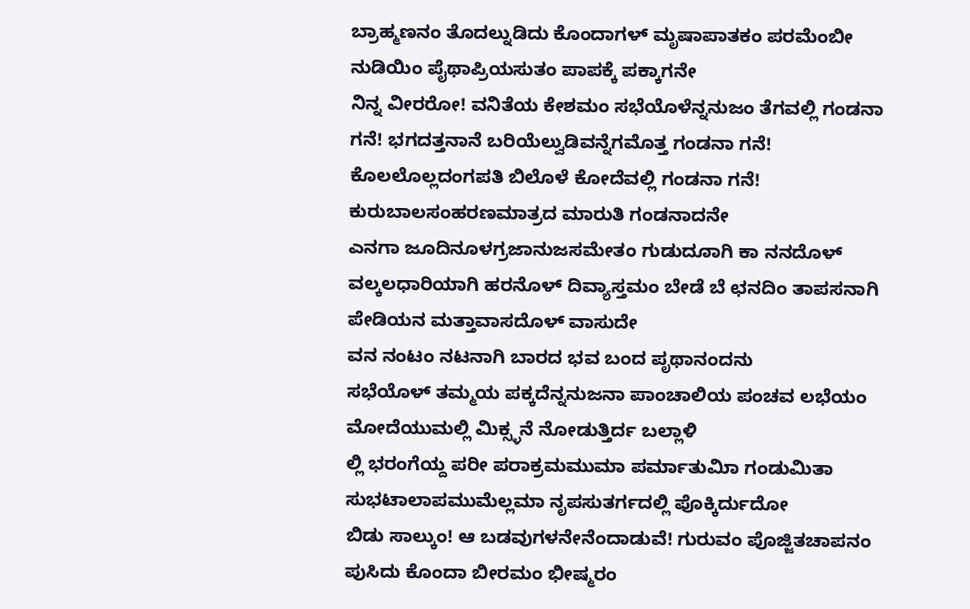ಬ್ರಾಹ್ಮಣನಂ ತೊದಲ್ನುಡಿದು ಕೊಂದಾಗಳ್ ಮೃಷಾಪಾತಕಂ ಪರಮೆಂಬೀ ನುಡಿಯಿಂ ಪೈಥಾಪ್ರಿಯಸುತಂ ಪಾಪಕ್ಕೆ ಪಕ್ಕಾಗನೇ
ನಿನ್ನ ವೀರರೋ! ವನಿತೆಯ ಕೇಶಮಂ ಸಭೆಯೊಳೆನ್ನನುಜಂ ತೆಗವಲ್ಲಿ ಗಂಡನಾ ಗನೆ! ಭಗದತ್ತನಾನೆ ಬರಿಯೆಲ್ವುಡಿವನ್ನೆಗಮೊತ್ತ ಗಂಡನಾ ಗನೆ! ಕೊಲಲೊಲ್ಲದಂಗಪತಿ ಬಿಲೊಳೆ ಕೋದೆವಲ್ಲಿ ಗಂಡನಾ ಗನೆ! ಕುರುಬಾಲಸಂಹರಣಮಾತ್ರದ ಮಾರುತಿ ಗಂಡನಾದನೇ
ಎನಗಾ ಜೂದಿನೂಳಗ್ರಜಾನುಜಸಮೇತಂ ಗುಡುದೂಾಗಿ ಕಾ ನನದೊಳ್ ವಲ್ಕಲಧಾರಿಯಾಗಿ ಹರನೊಳ್ ದಿವ್ಯಾಸ್ತಮಂ ಬೇಡೆ ಬೆ ಛನದಿಂ ತಾಪಸನಾಗಿ ಪೇಡಿಯನ ಮತ್ತಾವಾಸದೊಳ್ ವಾಸುದೇ
ವನ ನಂಟಂ ನಟನಾಗಿ ಬಾರದ ಭವ ಬಂದ ಪೃಥಾನಂದನು
ಸಭೆಯೊಳ್ ತಮ್ಮಯ ಪಕ್ಕದೆನ್ನನುಜನಾ ಪಾಂಚಾಲಿಯ ಪಂಚವ ಲಭೆಯಂ ಮೋದೆಯುಮಲ್ಲಿ ಮಿಕ್ಸ್ಳನೆ ನೋಡುತ್ತಿರ್ದ ಬಲ್ಲಾಳಿ
ಲ್ಲಿ ಭರಂಗೆಯ್ದ ಪರೀ ಪರಾಕ್ರಮಮುಮಾ ಪರ್ಮಾತುಮಿಾ ಗಂಡುಮಿತಾ ಸುಭಟಾಲಾಪಮುಮೆಲ್ಲಮಾ ನೃಪಸುತರ್ಗದಲ್ಲಿ ಪೊಕ್ಕಿರ್ದುದೋ
ಬಿಡು ಸಾಲ್ಕುಂ! ಆ ಬಡವುಗಳನೇನೆಂದಾಡುವೆ! ಗುರುವಂ ಪೊಜ್ಜಿತಚಾಪನಂ ಪುಸಿದು ಕೊಂದಾ ಬೀರಮಂ ಭೀಷ್ಮರಂ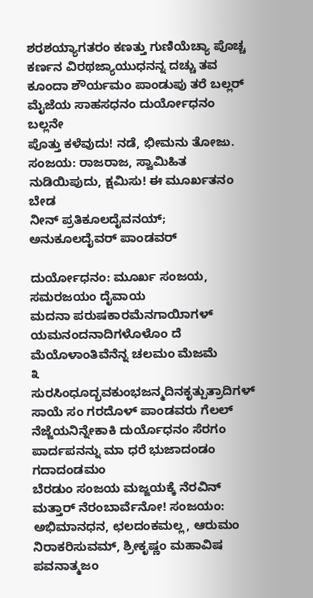ಶರಶಯ್ಯಾಗತರಂ ಕಣತ್ತು ಗುಣಿಯೆಚ್ಯಾ ಪೊಚ್ಚ ಕರ್ಣನ ವಿರಥಜ್ಯಾಯುಧನನ್ನ ದಚ್ಚು ತವ ಕೂಂದಾ ಶೌರ್ಯಮಂ ಪಾಂಡುಪು ತರೆ ಬಲ್ಲರ್ ಮೈಜೆಯ ಸಾಹಸಧನಂ ದುರ್ಯೋಧನಂ ಬಲ್ಲನೇ
ಪೊತ್ತು ಕಳೆವುದು! ನಡೆ, ಭೀಮನು ತೋಜು. ಸಂಜಯ: ರಾಜರಾಜ, ಸ್ವಾಮಿಹಿತ ನುಡಿಯಿಪುದು, ಕ್ಷಮಿಸು! ಈ ಮೂರ್ಖತನಂ ಬೇಡ
ನೀನ್ ಪ್ರತಿಕೂಲದೈವನಯ್; ಅನುಕೂಲದೈವರ್‌ ಪಾಂಡವರ್

ದುರ್ಯೋಧನಂ: ಮೂರ್ಖ ಸಂಜಯ,
ಸಮರಜಯಂ ದೈವಾಯ
ಮದನಾ ಪರುಷಕಾರಮೆನಗಾಯಿಾಗಳ್ ಯಮನಂದನಾದಿಗಳೊಳೊಂ ದೆ ಮೆಯೊಳಾಂತಿವೆನೆನ್ನ ಚಲಮಂ ಮೆಜಮೆ
೩
ಸುರಸಿಂಧೂದ್ಭವಕುಂಭಜನ್ಮದಿನಕೃತ್ಪುತ್ರಾದಿಗಳ್ ಸಾಯೆ ಸಂ ಗರದೊಳ್ ಪಾಂಡವರು ಗೆಲಲ್ ನೆಜ್ಜೆಯನಿನ್ನೇಕಾಕಿ ದುರ್ಯೊಧನಂ ಸೆರಗಂ ಪಾರ್ದಪನನ್ನು ಮಾ ಧರೆ ಭುಜಾದಂಡಂ ಗದಾದಂಡಮಂ
ಬೆರಡುಂ ಸಂಜಯ ಮಜ್ಜಯಕ್ಕೆ ನೆರವಿನ್ ಮತ್ತಾರ್‌ ನೆರಂಬಾರ್ವೆನೋ! ಸಂಜಯಂ: ಅಭಿಮಾನಧನ, ಛಲದಂಕಮಲ್ಲ, ಆರುಮಂ ನಿರಾಕರಿಸುವಮ್, ಶ್ರೀಕೃಷ್ಣಂ ಮಹಾವಿಷ
ಪವನಾತ್ಮಜಂ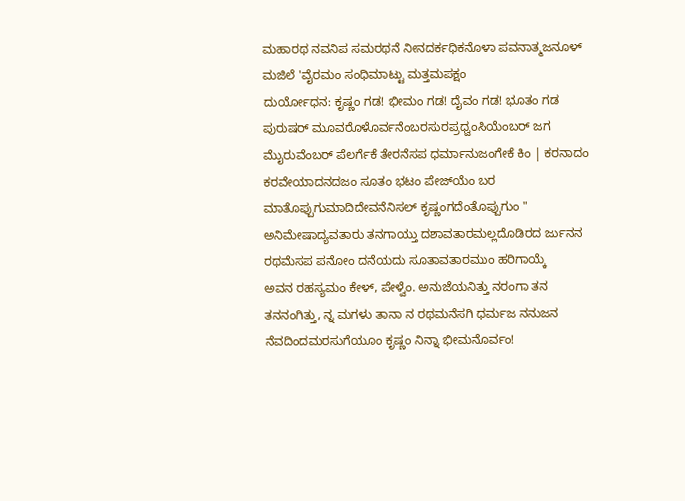ಮಹಾರಥ ನವನಿಪ ಸಮರಥನೆ ನೀನದರ್ಕಧಿಕನೊಳಾ ಪವನಾತ್ಮಜನೂಳ್ ಮಜಿಲೆ 'ವೈರಮಂ ಸಂಧಿಮಾಟ್ಟು ಮತ್ತಮಪಕ್ಷಂ
ದುರ್ಯೋಧನ: ಕೃಷ್ಣಂ ಗಡ! ಭೀಮಂ ಗಡ! ದೈವಂ ಗಡ! ಭೂತಂ ಗಡ
ಪುರುಷರ್ ಮೂವರೊಳೊರ್ವನೆಂಬರಸುರಪ್ರಧ್ವಂಸಿಯೆಂಬರ್ ಜಗ ಮೈುರುವೆಂಬರ್‌ ಪೆಲರ್ಗೆಕೆ ತೇರನೆಸಪ ಧರ್ಮಾನುಜಂಗೇಕೆ ಕಿಂ | ಕರನಾದಂ ಕರವೇಯಾದನದಜಂ ಸೂತಂ ಭಟಂ ಪೇಜ್‌ಯೆಂ ಬರ ಮಾತೊಪ್ಪುಗುಮಾದಿದೇವನೆನಿಸಲ್ ಕೃಷ್ಣಂಗದೆಂತೊಪ್ಪುಗುಂ "
ಅನಿಮೇಷಾದ್ಯವತಾರು ತನಗಾಯ್ತು ದಶಾವತಾರಮಲ್ಲದೊಡಿರದ ರ್ಜುನನ ರಥಮೆಸಪ ಪನೋಂ ದನೆಯದು ಸೂತಾವತಾರಮುಂ ಹರಿಗಾಯ್ಕೆ
ಅವನ ರಹಸ್ಯಮಂ ಕೇಳ್, ಪೇಳ್ವೆಂ. ಅನುಜೆಯನಿತ್ತು ನರಂಗಾ ತನ ತನನಂಗಿತ್ತು, ನ್ನ ಮಗಳು ತಾನಾ ನ ರಥಮನೆಸಗಿ ಧರ್ಮಜ ನನುಜನ ನೆವದಿಂದಮರಸುಗೆಯೂಂ ಕೃಷ್ಣಂ ನಿನ್ನಾ ಭೀಮನೊರ್ವಂ!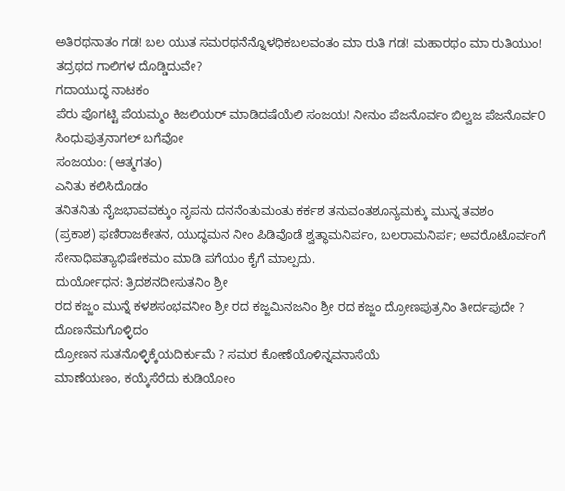ಅತಿರಥನಾತಂ ಗಡ! ಬಲ ಯುತ ಸಮರಥನೆನ್ನೊಳಧಿಕಬಲವಂತಂ ಮಾ ರುತಿ ಗಡ! ಮಹಾರಥಂ ಮಾ ರುತಿಯುಂ! ತದ್ರಥದ ಗಾಲಿಗಳ ದೊಡ್ಡಿದುವೇ?
ಗದಾಯುದ್ಧ ನಾಟಕಂ
ಪೆರು ಪೊಗಟ್ಟಿ ಪೆಯಮ್ಮಂ ಕಿಜಲಿಯರ್ ಮಾಡಿದಷೆಯೆಲಿ ಸಂಜಯ! ನೀನುಂ ಪೆಜನೊರ್ವಂ ಬಿಲ್ವಜ ಪೆಜನೊರ್ವ೦ ಸಿಂಧುಪುತ್ರನಾಗಲ್ ಬಗೆವೋ
ಸಂಜಯಂ: (ಆತ್ಮಗತಂ)
ಎನಿತು ಕಲಿಸಿದೊಡಂ
ತನಿತನಿತು ನೈಜಭಾವವಕ್ಕುಂ ನೃಪನು ದನನೆಂತುಮಂತು ಕರ್ಕಶ ತನುವಂತಶೂನ್ಯಮಕ್ಕು ಮುನ್ನ ತವಶಂ
(ಪ್ರಕಾಶ) ಫಣಿರಾಜಕೇತನ, ಯುದ್ಧಮನ ನೀಂ ಪಿಡಿವೊಡೆ ಶ್ವತ್ಥಾಮನಿರ್ಪಂ, ಬಲರಾಮನಿರ್ಪ; ಅವರೊಟೊರ್ವಂಗೆ ಸೇನಾಧಿಪತ್ಯಾಭಿಷೇಕಮಂ ಮಾಡಿ ಪಗೆಯಂ ಕೈಗೆ ಮಾಲ್ಪದು.
ದುರ್ಯೋಧನ: ತ್ರಿದಶನದೀಸುತನಿಂ ಶ್ರೀ
ರದ ಕಜ್ಜಂ ಮುನ್ನೆ ಕಳಶಸಂಭವನೀಂ ಶ್ರೀ ರದ ಕಜ್ಜಮಿನಜನಿಂ ಶ್ರೀ ರದ ಕಜ್ಜಂ ದ್ರೋಣಪುತ್ರನಿಂ ತೀರ್ದಪುದೇ ?
ದೊಣನೆಮಗೊಳ್ಳಿದಂ
ದ್ರೋಣನ ಸುತನೊಳ್ಳಿಕ್ಕೆಯದಿರ್ಕುಮೆ ? ಸಮರ ಕೋಣೆಯೊಳಿನ್ನವನಾಸೆಯೆ
ಮಾಣೆಯಣಂ, ಕಯ್ಕೆಸೆರೆದು ಕುಡಿಯೋಂ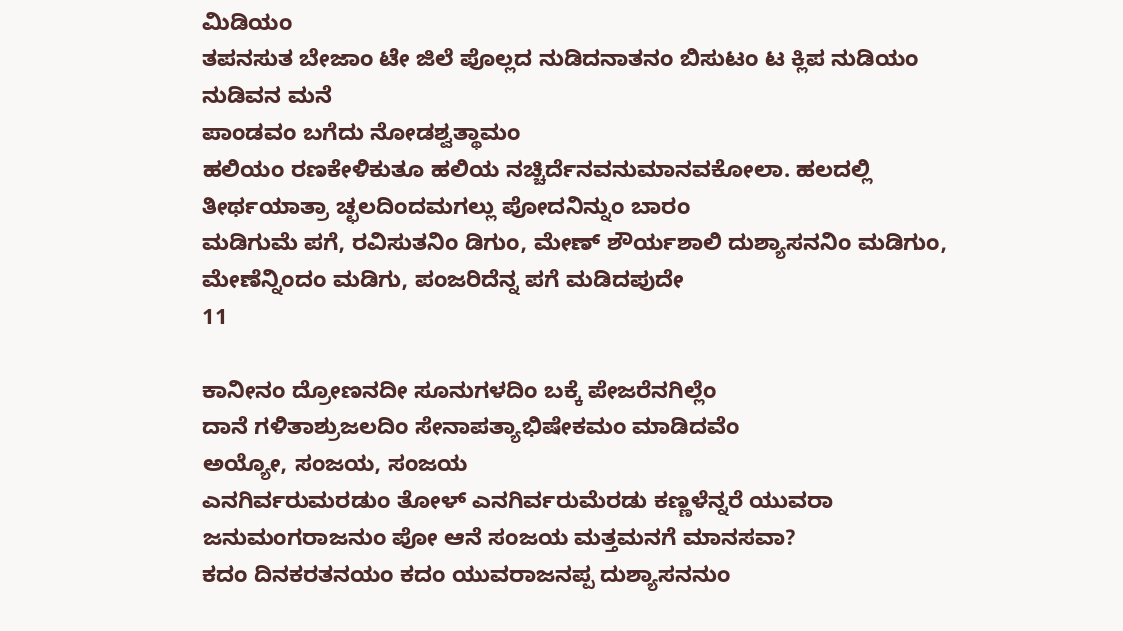ಮಿಡಿಯಂ
ತಪನಸುತ ಬೇಜಾಂ ಟೇ ಜಿಲೆ ಪೊಲ್ಲದ ನುಡಿದನಾತನಂ ಬಿಸುಟಂ ಟ ಕ್ಲಿಪ ನುಡಿಯಂ ನುಡಿವನ ಮನೆ
ಪಾಂಡವಂ ಬಗೆದು ನೋಡಶ್ವತ್ಥಾಮಂ
ಹಲಿಯಂ ರಣಕೇಳಿಕುತೂ ಹಲಿಯ ನಚ್ಚಿರ್ದೆನವನುಮಾನವಕೋಲಾ. ಹಲದಲ್ಲಿ ತೀರ್ಥಯಾತ್ರಾ ಚ್ಛಲದಿಂದಮಗಲ್ಲು ಪೋದನಿನ್ನುಂ ಬಾರಂ
ಮಡಿಗುಮೆ ಪಗೆ, ರವಿಸುತನಿಂ ಡಿಗುಂ, ಮೇಣ್ ಶೌರ್ಯಶಾಲಿ ದುಶ್ಯಾಸನನಿಂ ಮಡಿಗುಂ, ಮೇಣೆನ್ನಿಂದಂ ಮಡಿಗು, ಪಂಜರಿದೆನ್ನ ಪಗೆ ಮಡಿದಪುದೇ
11

ಕಾನೀನಂ ದ್ರೋಣನದೀ ಸೂನುಗಳದಿಂ ಬಕ್ಕೆ ಪೇಜರೆನಗಿಲ್ಲೆಂ
ದಾನೆ ಗಳಿತಾಶ್ರುಜಲದಿಂ ಸೇನಾಪತ್ಯಾಭಿಷೇಕಮಂ ಮಾಡಿದವೆಂ
ಅಯ್ಯೋ, ಸಂಜಯ, ಸಂಜಯ
ಎನಗಿರ್ವರುಮರಡುಂ ತೋಳ್ ಎನಗಿರ್ವರುಮೆರಡು ಕಣ್ಣಳೆನ್ನರೆ ಯುವರಾ ಜನುಮಂಗರಾಜನುಂ ಪೋ ಆನೆ ಸಂಜಯ ಮತ್ತಮನಗೆ ಮಾನಸವಾ?
ಕದಂ ದಿನಕರತನಯಂ ಕದಂ ಯುವರಾಜನಪ್ಪ ದುಶ್ಯಾಸನನುಂ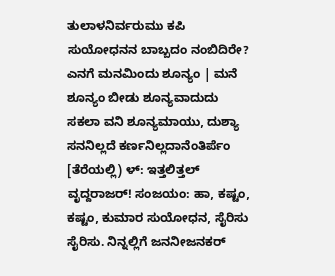ತುಲಾಳನಿರ್ವರುಮು ಕಪಿ ಸುಯೋಧನನ ಬಾಬ್ಬದಂ ನಂಬಿದಿರೇ?
ಎನಗೆ ಮನಮಿಂದು ಶೂನ್ಯಂ | ಮನೆ ಶೂನ್ಯಂ ಬೀಡು ಶೂನ್ಯವಾದುದು ಸಕಲಾ ವನಿ ಶೂನ್ಯಮಾಯು, ದುಶ್ಯಾ ಸನನಿಲ್ಲದೆ ಕರ್ಣನಿಲ್ಲದಾನೆಂತಿರ್ಪೆಂ
[ತೆರೆಯಲ್ಲಿ) ಳ್: ಇತ್ತಲಿತ್ತಲ್ ವೃದ್ದರಾಜರ್! ಸಂಜಯಂ: ಹಾ, ಕಷ್ಟಂ, ಕಷ್ಟಂ, ಕುಮಾರ ಸುಯೋಧನ, ಸೈರಿಸು ಸೈರಿಸು. ನಿನ್ನಲ್ಲಿಗೆ ಜನನೀಜನಕರ್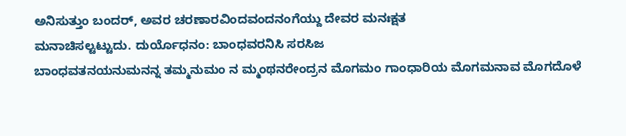ಅನಿಸುತ್ತುಂ ಬಂದರ್‌, ಅವರ ಚರಣಾರವಿಂದವಂದನಂಗೆಯ್ದು ದೇವರ ಮನಃಕ್ಷತ
ಮನಾಚಿಸಲ್ಟಟ್ಟುದು. ದುರ್ಯೊಧನಂ: ಬಾಂಧವರನಿಸಿ ಸರಸಿಜ
ಬಾಂಧವತನಯನುಮನನ್ನ ತಮ್ಮನುಮಂ ನ ಮ್ಮಂಥನರೇಂದ್ರನ ಮೊಗಮಂ ಗಾಂಧಾರಿಯ ಮೊಗಮನಾವ ಮೊಗದೊಳೆ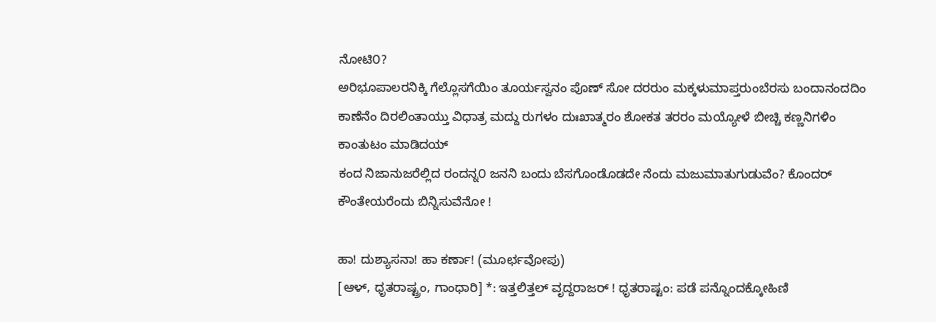ನೋಟಿ೦?
ಅರಿಭೂಪಾಲರನಿಕ್ಕಿ ಗೆಲ್ಲೊಸಗೆಯಿಂ ತೂರ್ಯಸ್ವನಂ ಪೊಣ್ ಸೋ ದರರುಂ ಮಕ್ಕಳುಮಾಪ್ತರುಂಬೆರಸು ಬಂದಾನಂದದಿಂ ಕಾಣೆನೆಂ ದಿರಲಿಂತಾಯ್ತು ವಿಧಾತ್ರ ಮದ್ದು ರುಗಳಂ ದುಃಖಾತ್ಮರಂ ಶೋಕತ ತರರಂ ಮಯ್ಯೋಳೆ ಬೀಚ್ಚಿ ಕಣ್ಣನಿಗಳಿಂ ಕಾಂತುಟಂ ಮಾಡಿದಯ್
ಕಂದ ನಿಜಾನುಜರೆಲ್ಲಿದ ರಂದನ್ನ೦ ಜನನಿ ಬಂದು ಬೆಸಗೊಂಡೊಡದೇ ನೆಂದು ಮಜುಮಾತುಗುಡುವೆಂ? ಕೊಂದರ್ ಕೌಂತೇಯರೆಂದು ಬಿನ್ನಿಸುವೆನೋ !

ಹಾ! ದುಶ್ಯಾಸನಾ! ಹಾ ಕರ್ಣಾ! (ಮೂರ್ಛವೋಪು)
[ಆಳ್, ಧೃತರಾಷ್ಟ್ರಂ, ಗಾಂಧಾರಿ] *: ಇತ್ತಲಿತ್ತಲ್ ವೃದ್ದರಾಜರ್ ! ಧೃತರಾಷ್ಟಂ: ಪಡೆ ಪನ್ನೊಂದಕ್ಕೋಹಿಣಿ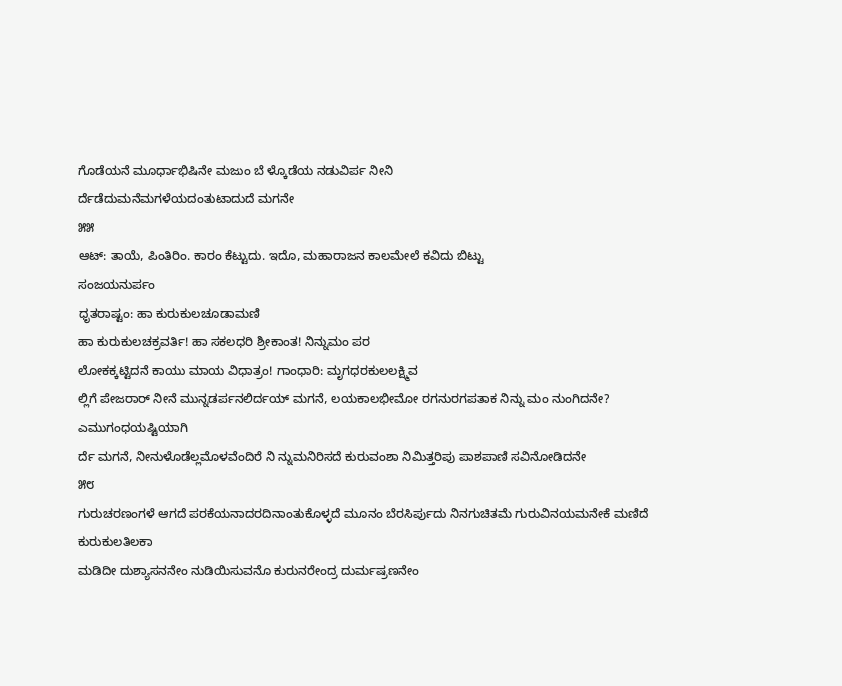ಗೊಡೆಯನೆ ಮೂರ್ಧಾಭಿಷಿನೇ ಮಜುಂ ಬೆ ಳ್ಕೊಡೆಯ ನಡುವಿರ್ಪ ನೀನಿ
ರ್ದೆಡೆದುಮನೆಮಗಳೆಯದಂತುಟಾದುದೆ ಮಗನೇ
೫೫
ಆಟ್: ತಾಯೆ, ಪಿಂತಿರಿಂ. ಕಾರಂ ಕೆಟ್ಟುದು. ಇದೊ, ಮಹಾರಾಜನ ಕಾಲಮೇಲೆ ಕವಿದು ಬಿಟ್ಟು
ಸಂಜಯನುರ್ಪಂ
ಧೃತರಾಷ್ಟಂ: ಹಾ ಕುರುಕುಲಚೂಡಾಮಣಿ
ಹಾ ಕುರುಕುಲಚಕ್ರವರ್ತಿ! ಹಾ ಸಕಲಧರಿ ಶ್ರೀಕಾಂತ! ನಿನ್ನುಮಂ ಪರ
ಲೋಕಕ್ಕಟ್ಟಿದನೆ ಕಾಯು ಮಾಯ ವಿಧಾತ್ರಂ! ಗಾಂಧಾರಿ: ಮೃಗಧರಕುಲಲಕ್ಷ್ಮಿವ
ಲ್ಲಿಗೆ ಪೇಜರಾರ್‌ ನೀನೆ ಮುನ್ನಡರ್ಪನಲಿರ್ದಯ್ ಮಗನೆ, ಲಯಕಾಲಭೀಮೋ ರಗನುರಗಪತಾಕ ನಿನ್ನು ಮಂ ನುಂಗಿದನೇ?
ಎಮುಗಂಧಯಷ್ಟಿಯಾಗಿ
ರ್ದೆ ಮಗನೆ, ನೀನುಳೊಡೆಲ್ಲಮೊಳವೆಂದಿರೆ ನಿ ನ್ನುಮನಿರಿಸದೆ ಕುರುವಂಶಾ ನಿಮಿತ್ತರಿಪು ಪಾಶಪಾಣಿ ಸವಿನೋಡಿದನೇ
೫೮
ಗುರುಚರಣಂಗಳೆ ಆಗದೆ ಪರಕೆಯನಾದರದಿನಾಂತುಕೊಳ್ಳದೆ ಮೂನಂ ಬೆರಸಿರ್ಪುದು ನಿನಗುಚಿತಮೆ ಗುರುವಿನಯಮನೇಕೆ ಮಣಿದೆ ಕುರುಕುಲತಿಲಕಾ
ಮಡಿದೀ ದುಶ್ಯಾಸನನೇಂ ನುಡಿಯಿಸುವನೊ ಕುರುನರೇಂದ್ರ ದುರ್ಮಷ್ರಣನೇಂ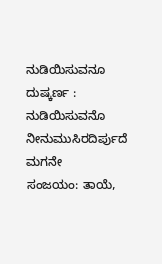ನುಡಿಯಿಸುವನೂ ದುಷ್ಕರ್ಣ : ನುಡಿಯಿಸುವನೊ ನೀನುಮುಸಿರದಿರ್ಪುದೆ ಮಗನೇ
ಸಂಜಯಂ: ತಾಯೆ,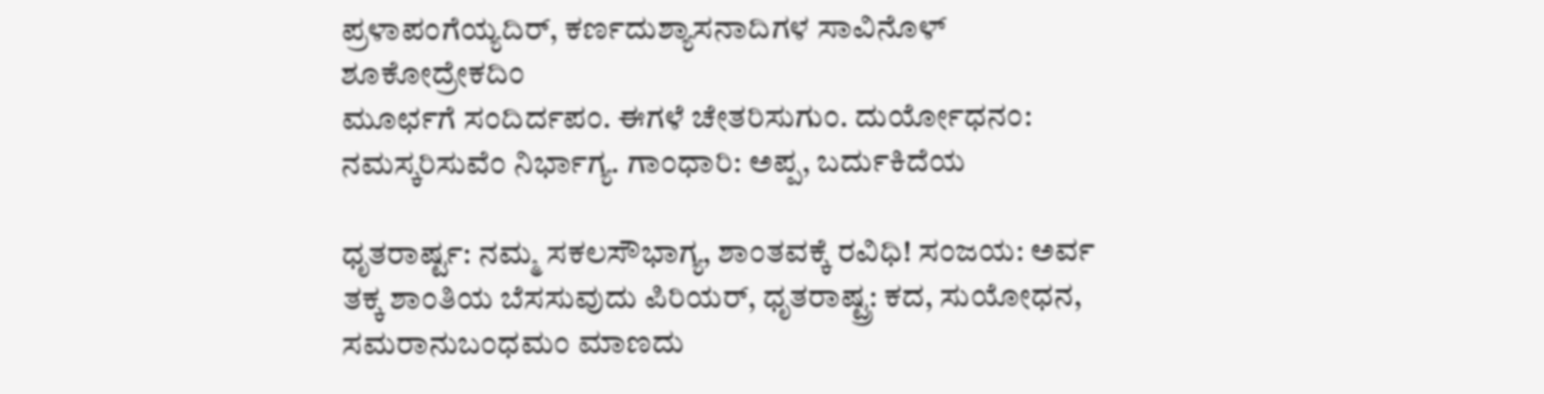ಪ್ರಳಾಪಂಗೆಯ್ಯದಿರ್, ಕರ್ಣದುಶ್ಯಾಸನಾದಿಗಳ ಸಾವಿನೊಳ್ ಶೂಕೋದ್ರೇಕದಿಂ
ಮೂರ್ಛಗೆ ಸಂದಿರ್ದಪಂ. ಈಗಳೆ ಚೇತರಿಸುಗುಂ. ದುರ್ಯೋಧನಂ: ನಮಸ್ಕರಿಸುವೆಂ ನಿರ್ಭಾಗ್ಯ. ಗಾಂಧಾರಿ: ಅಪ್ಪ, ಬರ್ದುಕಿದೆಯ

ಧೃತರಾರ್ಷ್ಟ: ನಮ್ಮ ಸಕಲಸೌಭಾಗ್ಯ, ಶಾಂತವಕ್ಕೆ ರವಿಧಿ! ಸಂಜಯ: ಅರ್ವ ತಕ್ಕ ಶಾಂತಿಯ ಬೆಸಸುವುದು ಪಿರಿಯರ್‌, ಧೃತರಾಷ್ಟ್ರ: ಕದ, ಸುಯೋಧನ, ಸಮರಾನುಬಂಧಮಂ ಮಾಣದು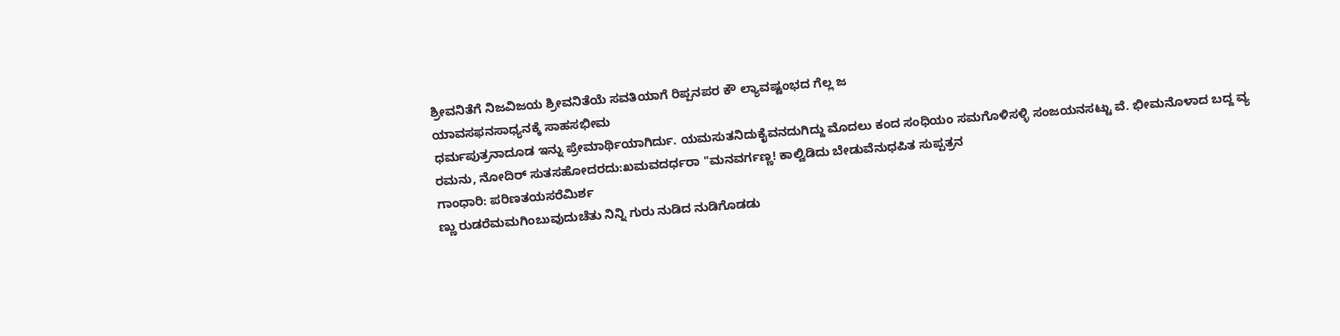ಶ್ರೀವನಿತೆಗೆ ನಿಜವಿಜಯ ಶ್ರೀವನಿತೆಯೆ ಸವತಿಯಾಗೆ ರಿಪ್ಪನಪರ ಕೌ ಲ್ಯಾವಷ್ಟಂಭದ ಗೆಲ್ಲ ಜ
ಯಾವಸಫನಸಾಧ್ಯನಕ್ಕೆ ಸಾಹಸಭೀಮ
ಧರ್ಮಪುತ್ರನಾದೂಡ ಇನ್ನು ಪ್ರೇಮಾರ್ಥಿಯಾಗಿರ್ದು. ಯಮಸುತನಿದುಕೈವನದುಗಿದ್ದು ಮೊದಲು ಕಂದ ಸಂಧಿಯಂ ಸಮಗೊಳಿಸಳ್ಳಿ ಸಂಜಯನಸಟ್ಟು ವೆ. ಭೀಮನೊಳಾದ ಬದ್ದ ವ್ಯ ರಮನು, ನೋದಿರ್ ಸುತಸಹೋದರದು:ಖಮವದರ್ಧರಾ "ಮನವರ್ಗಣ್ಣ! ಕಾಲ್ವಿಡಿದು ಬೇಡುವೆನುಧಪಿತ ಸುಪ್ಪತ್ರನ
ಗಾಂಧಾರಿ: ಪರಿಣತಯಸರೆಮಿರ್ಶ
ಣ್ಣು ರುಡರೆಮಮಗಿಂಬುವುದುಚೆತು ನಿನ್ನಿ ಗುರು ನುಡಿದ ನುಡಿಗೊಡಡು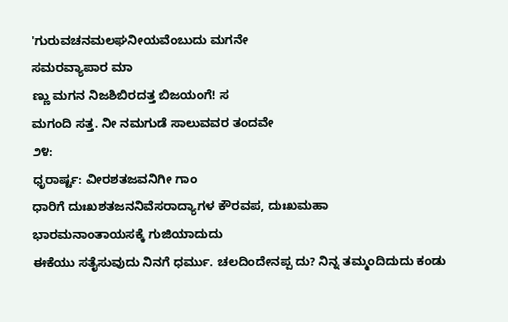'ಗುರುವಚನಮಲಘನೀಯವೆಂಬುದು ಮಗನೇ
ಸಮರವ್ಯಾಪಾರ ಮಾ
ಣ್ಣು ಮಗನ ನಿಜಶಿಬಿರದತ್ತ ಬಿಜಯಂಗೆ! ಸ
ಮಗಂದಿ‌ ಸತ್ತ‌. ನೀ ನಮಗುಡೆ ಸಾಲುವವರ ತಂದವೇ
೨೪:
ಧೃರಾರ್ಷ್ಟ: ವೀರಶತಜವನಿಗೀ ಗಾಂ
ಧಾರಿಗೆ ದುಃಖಶತಜನನಿವೆಸರಾದ್ಯಾಗಳ ಕೌರವಪ, ದುಃಖಮಹಾ
ಭಾರಮನಾಂತಾಯಸಕ್ಕೆ ಗುಜಿಯಾದುದು
ಈಕೆಯು ಸತೈಸುವುದು ನಿನಗೆ ಧರ್ಮು. ಚಲದಿಂದೇನಪ್ಪ ದು? ನಿನ್ನ ತಮ್ಮಂದಿದುದು ಕಂಡು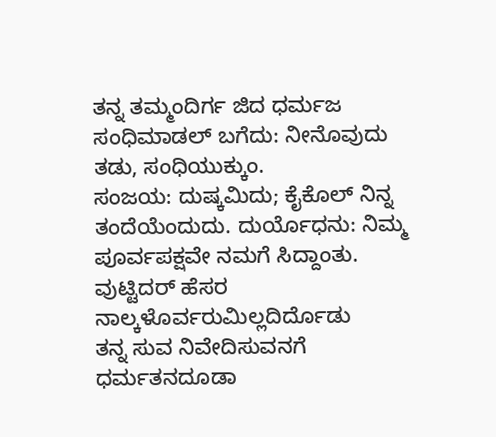ತನ್ನ ತಮ್ಮಂದಿರ್ಗ ಜಿದ ಧರ್ಮಜ ಸಂಧಿಮಾಡಲ್ ಬಗೆದು: ನೀನೊವುದು ತಡು, ಸಂಧಿಯುಕ್ಕುಂ.
ಸಂಜಯ: ದುಷ್ಕಮಿದು; ಕೈಕೊಲ್ ನಿನ್ನ ತಂದೆಯೆಂದುದು. ದುರ್ಯೊಧನು: ನಿಮ್ಮ ಪೂರ್ವಪಕ್ಷವೇ ನಮಗೆ ಸಿದ್ದಾಂತು.
ವುಟ್ಟಿದರ್ ಹೆಸರ ನಾಲ್ಕಳೊರ್ವರುಮಿಲ್ಲದಿರ್ದೊಡು
ತನ್ನ ಸುವ ನಿವೇದಿಸುವನಗೆ ಧರ್ಮತನದೂಡಾ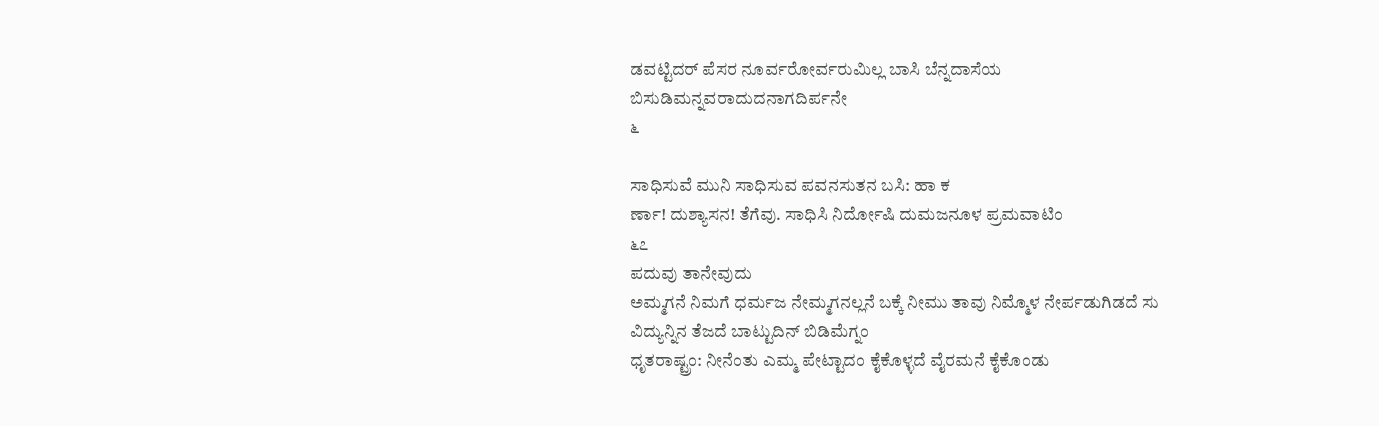ಡವಟ್ಟಿದರ್ ಪೆಸರ ನೂರ್ವರೋರ್ವರುಮಿಲ್ಲ ಬಾಸಿ ಬೆನ್ನದಾಸೆಯ ಬಿಸುಡಿಮನ್ನವರಾದುದನಾಗದಿರ್ಪನೇ
೬

ಸಾಧಿಸುವೆ ಮುನಿ ಸಾಧಿಸುವ ಪವನಸುತನ ಬಸಿ: ಹಾ ಕ
ರ್ಣಾ! ದುಶ್ಯಾಸನ! ತೆಗೆವು. ಸಾಧಿಸಿ ನಿರ್ದೋಷಿ ದುಮಜನೂಳ ಪ್ರಮವಾಟಿಂ
೬೭
ಪದುವು ತಾನೇವುದು
ಅಮ್ಮಗನೆ ನಿಮಗೆ ಧರ್ಮಜ ನೇಮ್ಮಗನಲ್ಲನೆ ಬಕ್ಕೆ ನೀಮು ತಾವು ನಿಮ್ಮೊಳ ನೇರ್ಪಡುಗಿಡದೆ ಸು ವಿದ್ಯುನ್ನಿನ ತೆಜದೆ ಬಾಟ್ಟುದಿನ್ ಬಿಡಿಮೆಗ್ನಂ
ಧೃತರಾಷ್ಟ್ರಂ: ನೀನೆಂತು ಎಮ್ಮ ಪೇಟ್ಟಾದಂ ಕೈಕೊಳ್ಳದೆ ವೈರಮನೆ ಕೈಕೊಂಡು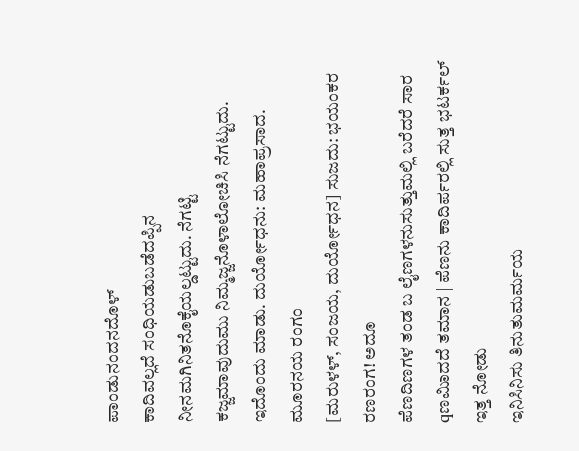ಪಾಂಡುನಂದನದೊಳ್
ಕಾದಿವಲ್ಲದೆ ಸಂಧಿಯಡುಬಡೆದಪ್ಪಿನ ನೀನಮಗಿನಿತನೊಕೈಯಲ್ಡಟ್ಟುದು. ನೆಗಟ್ಟಿ
ಕಜ್ಜಮಾವುದುಮು ನಿಮ್ಮಜ್ಜನೊಳಾಲೋಚಿಸಿ ನೆಗಟ್ಟುದು. ಇದೊಂದು ಮಾಡು. ದುರ್ಯೋಧನು: ಮಹಾಪ್ರಸಾದ.
ಮೂರನಯ ರಂಗಂ
[ಮರುಳಳ್, ಸಂಜಯ, ದುರ್ಯೋಧನ] ಸುಜದು: ಭಯಂಕರ ರಣರಂಗ! ಅದೂ
ಪೆಣದಿಣಗಳ ತಂಡ ಬ ಲೈಣಗಳನುಸುತ್ತುಮಲ್ಲಿ ಬರೆದರೆ ಸಾರ qಣಮಿಾದದೆ ತಮಾನ | ಪೆಣನು ಕಾದಿರ್ಪರಲ್ಲಿ ಸುತ್ತ ಭಟರ್ಕಲ್
ಇತ್ತ ನೋಡು
ಇನಿಸಿನಿಸು ತಿನುತುಮರ್ಮಯ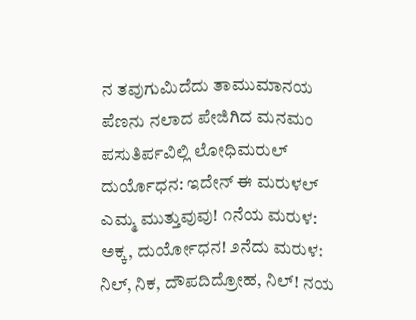ನ ತವುಗುಮಿದೆದು ತಾಮುಮಾನಯ ಪೆಣನು ನಲಾದ ಪೇಜಿಗಿದ ಮನಮಂ ಪಸುತಿರ್ಪವಿಲ್ಲಿ ಲೋಧಿಮರುಲ್
ದುರ್ಯೊಧನ: ಇದೇನ್ ಈ ಮರುಳಲ್ ಎಮ್ಮ ಮುತ್ತುವುವು! ೧ನೆಯ ಮರುಳ: ಅಕ್ಕ, ದುರ್ಯೋಧನ! ೨ನೆದು ಮರುಳ: ನಿಲ್, ನಿಕ, ದೌಪದಿದ್ರೋಹ, ನಿಲ್! ನಯ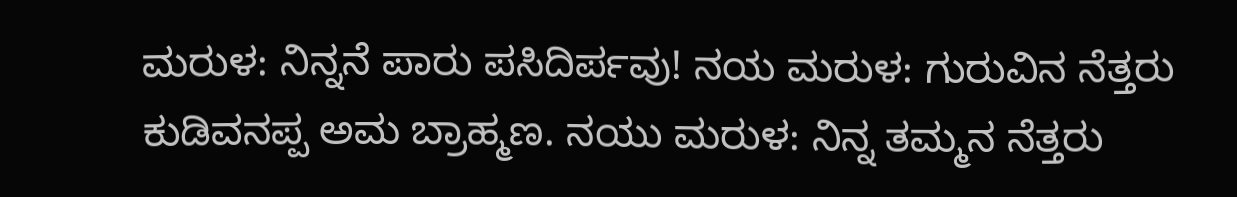ಮರುಳ: ನಿನ್ನನೆ ಪಾರು ಪಸಿದಿರ್ಪವು! ನಯ ಮರುಳ: ಗುರುವಿನ ನೆತ್ತರು ಕುಡಿವನಪ್ಪ ಅಮ ಬ್ರಾಹ್ಮಣ. ನಯು ಮರುಳ: ನಿನ್ನ ತಮ್ಮನ ನೆತ್ತರು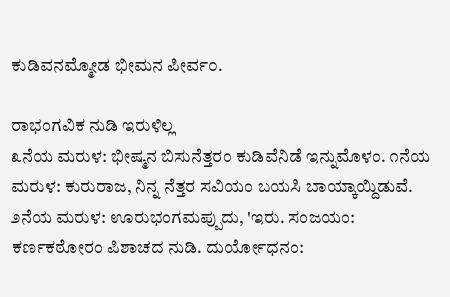ಕುಡಿವನಮ್ಮೋಡ ಭೀಮನ ಪೀರ್ವ೦.

ರಾಭಂಗವಿಕ ನುಡಿ ಇರುಳಿಲ್ಲ
೩ನೆಯ ಮರುಳ: ಭೀಷ್ಮನ ಬಿಸುನೆತ್ತರಂ ಕುಡಿವೆನಿಡೆ ಇನ್ನುಮೊಳಂ. ೧ನೆಯ ಮರುಳ: ಕುರುರಾಜ, ನಿನ್ನ ನೆತ್ತರ ಸವಿಯಂ ಬಯಸಿ ಬಾಯ್ಕಾಯ್ದಿಡುವೆ. ೨ನೆಯ ಮರುಳ: ಊರುಭಂಗಮಪ್ಪುದು, 'ಇರು. ಸಂಜಯಂ: ಕರ್ಣಕಠೋರಂ ಪಿಶಾಚದ ನುಡಿ. ದುರ್ಯೋಧನಂ: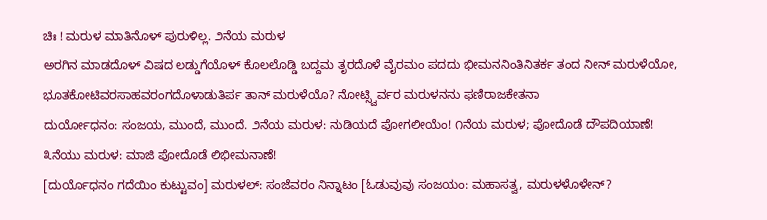ಚಿಃ ! ಮರುಳ ಮಾತಿನೊಳ್ ಪುರುಳಿಲ್ಲ. ೨ನೆಯ ಮರುಳ
ಅರಗಿನ ಮಾಡದೊಳ್ ವಿಷದ ಲಡ್ಡುಗೆಯೊಳ್ ಕೊಲಲೊಡ್ಡಿ ಬದ್ದಮ ತೃರದೊಳೆ ವೈರಮಂ ಪದದು ಭೀಮನನಿಂತಿನಿತರ್ಕ ತಂದ ನೀನ್ ಮರುಳೆಯೋ, ಭೂತಕೋಟಿವರಸಾಹವರಂಗದೊಳಾಡುತಿರ್ಪ ತಾನ್ ಮರುಳೆಯೊ? ನೋಟ್ಸ್ವಿರ್ವರ ಮರುಳನನು ಫಣಿರಾಜಕೇತನಾ
ದುರ್ಯೋಧನಂ: ಸಂಜಯ, ಮುಂದೆ, ಮುಂದೆ. ೨ನೆಯ ಮರುಳ: ನುಡಿಯದೆ ಪೋಗಲೀಯೆಂ! ೧ನೆಯ ಮರುಳ; ಪೋದೊಡೆ ದೌಪದಿಯಾಣೆ! ೩ನೆಯು ಮರುಳ: ಮಾಜಿ ಪೋದೊಡೆ ಲಿಭೀಮನಾಣೆ!
[ದುರ್ಯೊಧನಂ ಗದೆಯಿಂ ಕುಟ್ಟುವಂ] ಮರುಳಲ್: ಸಂಜೆವರಂ ನಿನ್ನಾಟಂ [ಓಡುವುವು ಸಂಜಯಂ: ಮಹಾಸತ್ವ, ಮರುಳಳೊಳೇನ್?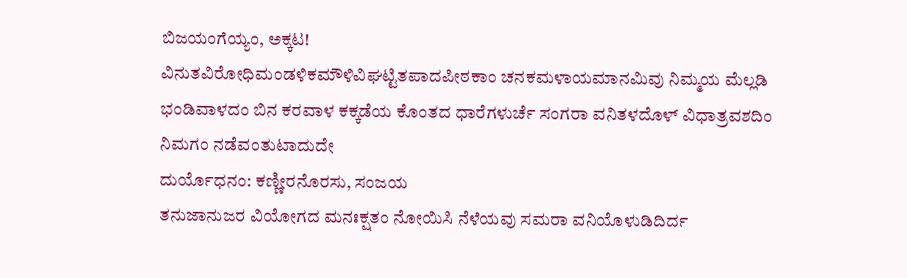ಬಿಜಯಂಗೆಯ್ಯಂ, ಅಕ್ಕಟ!
ವಿನುತವಿರೋಧಿಮಂಡಳಿಕಮೌಳಿವಿಘಟ್ಟಿತಪಾದಪೀಠಕಾಂ ಚನಕಮಳಾಯಮಾನಮಿವು ನಿಮ್ಮಯ ಮೆಲ್ಲಡಿ ಭಂಡಿವಾಳದಂ ಬಿನ ಕರವಾಳ ಕಕ್ಕಡೆಯ ಕೊಂತದ ಧಾರೆಗಳುರ್ಚೆ ಸಂಗರಾ ವನಿತಳದೊಳ್ ವಿಧಾತ್ರವಶದಿಂ ನಿಮಗಂ ನಡೆವಂತುಟಾದುದೇ
ದುರ್ಯೊಧನಂ: ಕಣ್ಣೀರನೊರಸು, ಸಂಜಯ
ತನುಜಾನುಜರ ವಿಯೋಗದ ಮನಃಕ್ಷತಂ ನೋಯಿಸಿ ನೆಳೆಯವು ಸಮರಾ ವನಿಯೊಳುಡಿದಿರ್ದ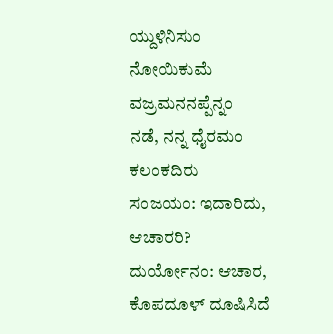ಯ್ದುಳಿನಿಸುಂ ನೋಯಿಕುಮೆ ವಜ್ರಮನನಪ್ಪೆನ್ನಂ
ನಡೆ, ನನ್ನ ಧೈರಮಂ ಕಲಂಕದಿರು
ಸಂಜಯಂ: ಇದಾರಿದು, ಆಚಾರರಿ? ದುರ್ಯೋನಂ: ಆಚಾರ, ಕೊಪದೂಳ್ ದೂಷಿಸಿದೆ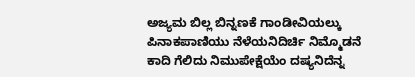ಅಜ್ಯಮ ಬಿಲ್ಲ ಬಿನ್ನಣಕೆ ಗಾಂಡೀವಿಯಲ್ಕು ಪಿನಾಕಪಾಣಿಯು ನೆಳೆಯನಿದಿರ್ಚಿ ನಿಮ್ಮೊಡನೆ ಕಾದಿ ಗೆಲಿದು ನಿಮುಪೇಕ್ಷೆಯೆಂ ದಷ್ಯನಿದೆನ್ನ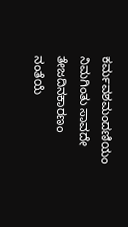ಕರ್ಮವಶಮಂದಣಿಯಂ ನಿಮಗಿಂತು ಸಾವದೇ ತೇಜದಿನಕಾರಣಂ ನಂತೆಯೆ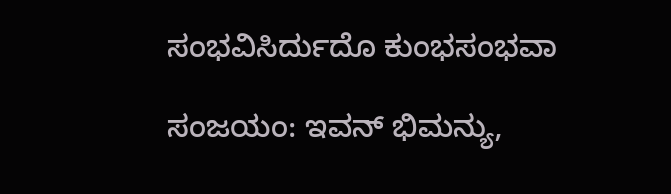ಸಂಭವಿಸಿರ್ದುದೊ ಕುಂಭಸಂಭವಾ

ಸಂಜಯಂ: ಇವನ್ ಭಿಮನ್ಯು,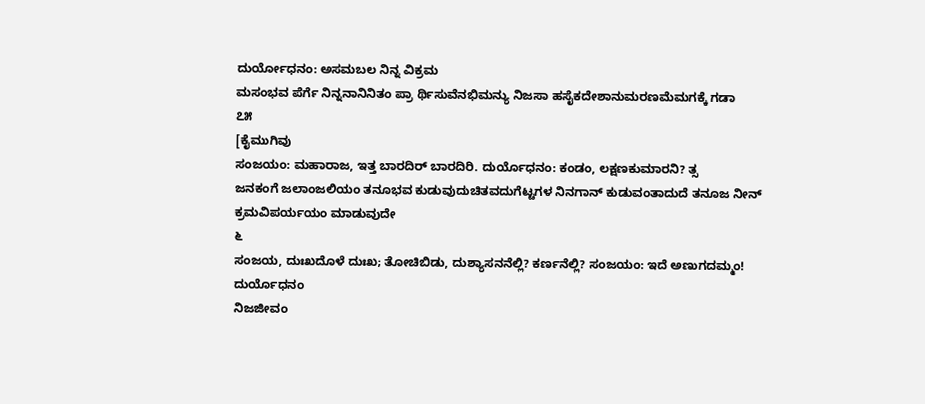ದುರ್ಯೋಧನಂ: ಅಸಮಬಲ ನಿನ್ನ ವಿಕ್ರಮ
ಮಸಂಭವ ಪೆರ್ಗೆ ನಿನ್ನನಾನಿನಿತಂ ಪ್ರಾ ರ್ಥಿಸುವೆನಭಿಮನ್ಯು ನಿಜಸಾ ಹಸೈಕದೇಶಾನುಮರಣಮೆಮಗಕ್ಕೆ ಗಡಾ
೭೫
[ಕೈಮುಗಿವು
ಸಂಜಯಂ: ಮಹಾರಾಜ, ಇತ್ತ ಬಾರದಿರ್ ಬಾರದಿರಿ. ದುರ್ಯೊಧನಂ: ಕಂಡಂ, ಲಕ್ಷಣಕುಮಾರನಿ? ತ್ಸ
ಜನಕಂಗೆ ಜಲಾಂಜಲಿಯಂ ತನೂಭವ ಕುಡುವುದುಚಿತವದುಗೆಟ್ಟಗಳ ನಿನಗಾನ್ ಕುಡುವಂತಾದುದೆ ತನೂಜ ನೀನ್ ಕ್ರಮವಿಪರ್ಯಯಂ ಮಾಡುವುದೇ
೬
ಸಂಜಯ, ದುಃಖದೊಳೆ ದುಃಖ; ತೋಚಿಬಿಡು, ದುಶ್ಯಾಸನನೆಲ್ಲಿ? ಕರ್ಣನೆಲ್ಲಿ? ಸಂಜಯಂ: ಇದೆ ಅಣುಗದಮ್ಮಂ! ದುರ್ಯೊಧನಂ
ನಿಜಜೀವಂ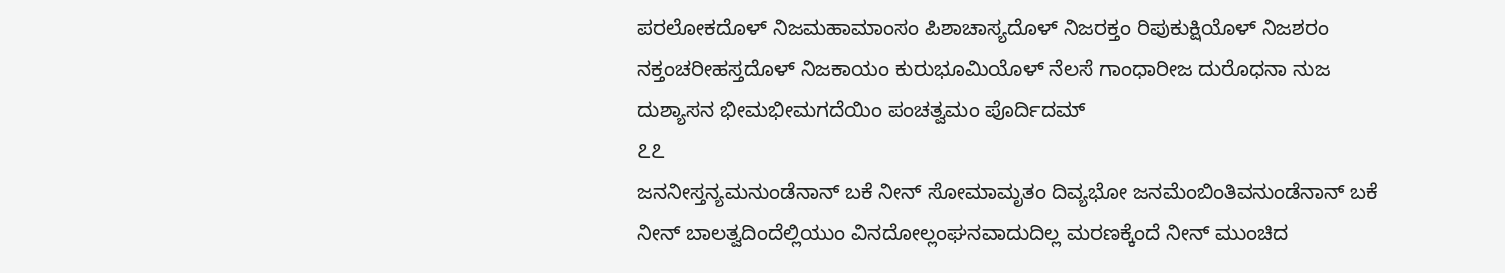ಪರಲೋಕದೊಳ್ ನಿಜಮಹಾಮಾಂಸಂ ಪಿಶಾಚಾಸ್ಯದೊಳ್ ನಿಜರಕ್ತಂ ರಿಪುಕುಕ್ಷಿಯೊಳ್ ನಿಜಶರಂ ನಕ್ತಂಚರೀಹಸ್ತದೊಳ್ ನಿಜಕಾಯಂ ಕುರುಭೂಮಿಯೊಳ್ ನೆಲಸೆ ಗಾಂಧಾರೀಜ ದುರೊಧನಾ ನುಜ ದುಶ್ಯಾಸನ ಭೀಮಭೀಮಗದೆಯಿಂ ಪಂಚತ್ವಮಂ ಪೊರ್ದಿದಮ್
೭೭
ಜನನೀಸ್ತನ್ಯಮನುಂಡೆನಾನ್ ಬಕೆ ನೀನ್ ಸೋಮಾಮೃತಂ ದಿವ್ಯಭೋ ಜನಮೆಂಬಿಂತಿವನುಂಡೆನಾನ್ ಬಕೆ ನೀನ್ ಬಾಲತ್ವದಿಂದೆಲ್ಲಿಯುಂ ವಿನದೋಲ್ಲಂಘನವಾದುದಿಲ್ಲ ಮರಣಕ್ಕೆಂದೆ ನೀನ್ ಮುಂಚಿದ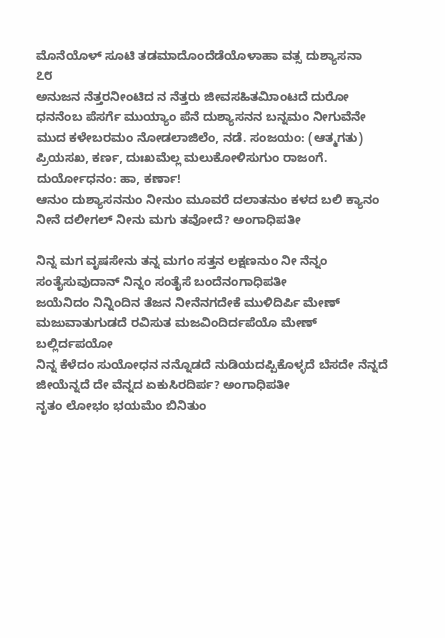ಮೊನೆಯೊಳ್ ಸೂಟಿ ತಡಮಾದೊಂದೆಡೆಯೊಳಾಹಾ ವತ್ಸ ದುಶ್ಯಾಸನಾ
೭೮
ಅನುಜನ ನೆತ್ತರನೀಂಟಿದ ನ ನೆತ್ತರು ಜೀವಸಹಿತಮಿಾಂಟದೆ ದುರೋ
ಧನನೆಂಬ ಪೆಸರ್ಗೆ ಮುಯ್ಯಾಂ ಪೆನೆ ದುಶ್ಯಾಸನನ ಬನ್ನಮಂ ನೀಗುವೆನೇ
ಮುದ ಕಳೇಬರಮಂ ನೋಡಲಾಜಿಲೆಂ, ನಡೆ. ಸಂಜಯಂ: (ಆತ್ಮಗತು) ಪ್ರಿಯಸಖ, ಕರ್ಣ, ದುಃಖಮೆಲ್ಲ ಮಲುಕೋಳಿಸುಗುಂ ರಾಜಂಗೆ. ದುರ್ಯೋಧನಂ: ಹಾ, ಕರ್ಣಾ!
ಆನುಂ ದುಶ್ಯಾಸನನುಂ ನೀನುಂ ಮೂವರೆ ದಲಾತನುಂ ಕಳದ ಬಲಿ ಕ್ಯಾನಂ ನೀನೆ ದಲೀಗಲ್ ನೀನು ಮಗು ತವೋದೆ? ಅಂಗಾಧಿಪತೀ

ನಿನ್ನ ಮಗ ವೃಷಸೇನು ತನ್ನ ಮಗಂ ಸತ್ತನ ಲಕ್ಷಣನುಂ ನೀ ನೆನ್ನಂ ಸಂತೈಸುವುದಾನ್ ನಿನ್ನಂ ಸಂತೈಸೆ ಬಂದೆನಂಗಾಧಿಪತೀ
ಜಯೆನಿದಂ ನಿನ್ನಿಂದಿನ ತೆಜನ ನೀನೆನಗದೇಕೆ ಮುಳಿದಿರ್ಪಿ ಮೇಣ್ ಮಜುವಾತುಗುಡದೆ ರವಿಸುತ ಮಜವಿಂದಿರ್ದಪೆಯೊ ಮೇಣ್ ಬಲ್ಲಿರ್ದಪಯೋ
ನಿನ್ನ ಕೆಳೆದಂ ಸುಯೋಧನ ನನ್ನೊಡದೆ ನುಡಿಯದಪ್ಪಿಕೊಳ್ಳದೆ ಬೆಸದೇ ನೆನ್ನದೆ ಜೀಯೆನ್ನದೆ ದೇ ವೆನ್ನದ ಏಕುಸಿರದಿರ್ಪ? ಅಂಗಾಧಿಪತೀ
ನೃತಂ ಲೋಭಂ ಭಯಮೆಂ ಬಿನಿತುಂ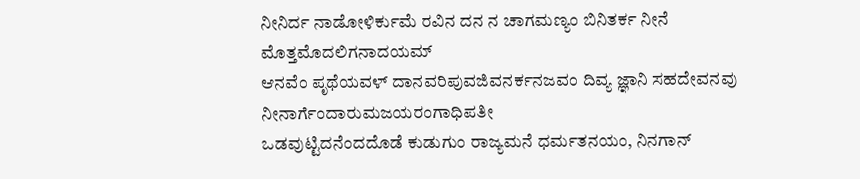ನೀನಿರ್ದ ನಾಡೋಳಿರ್ಕುಮೆ ರವಿನ ದನ ನ ಚಾಗಮಣ್ಯಂ ಬಿನಿತರ್ಕ ನೀನೆ ಮೊತ್ತಮೊದಲಿಗನಾದಯಮ್
ಆನವೆಂ ಪೃಥೆಯವಳ್ ದಾನವರಿಪುವಜಿವನರ್ಕನಜವಂ ದಿವ್ಯ ಜ್ಞಾನಿ ಸಹದೇವನವು ನೀನಾರ್ಗೆಂದಾರುಮಜಯರಂಗಾಧಿಪತೀ
ಒಡವುಟ್ಟಿದನೆಂದದೊಡೆ ಕುಡುಗುಂ ರಾಜ್ಯಮನೆ ಧರ್ಮತನಯಂ, ನಿನಗಾನ್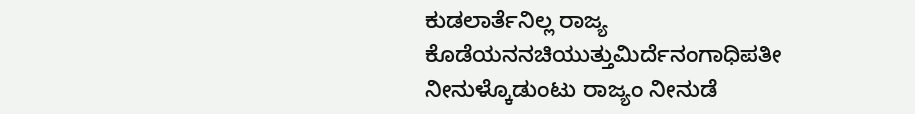ಕುಡಲಾರ್ತೆನಿಲ್ಲ ರಾಜ್ಯ ಕೊಡೆಯನನಚಿಯುತ್ತುಮಿರ್ದೆನಂಗಾಧಿಪತೀ
ನೀನುಳ್ಕೊಡುಂಟು ರಾಜ್ಯಂ ನೀನುಡೆ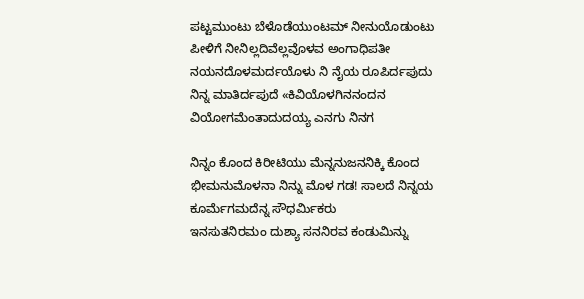ಪಟ್ಟಮುಂಟು ಬೆಳೊಡೆಯುಂಟಮ್ ನೀನುಯೊಡುಂಟು ಪೀಳಿಗೆ ನೀನಿಲ್ಲದಿವೆಲ್ಲವೊಳವ ಅಂಗಾಧಿಪತೀ
ನಯನದೊಳಮರ್ದಯೊಳು ನಿ ನೈಯ ರೂಪಿರ್ದಪುದು ನಿನ್ನ ಮಾತಿರ್ದಪುದೆ «ಕಿವಿಯೊಳಗಿನನಂದನ ವಿಯೋಗಮೆಂತಾದುದಯ್ಯ ಎನಗು ನಿನಗ

ನಿನ್ನಂ ಕೊಂದ ಕಿರೀಟಿಯು ಮೆನ್ನನುಜನನಿಕ್ಕಿ ಕೊಂದ ಭೀಮನುಮೊಳನಾ ನಿನ್ನು ಮೊಳ ಗಡ! ಸಾಲದೆ ನಿನ್ನಯ ಕೂರ್ಮೆಗಮದೆನ್ನ ಸೌಧರ್ಮಿಕರು
ಇನಸುತನಿರಮಂ ದುಶ್ಯಾ ಸನನಿರವ ಕಂಡುಮಿನ್ನು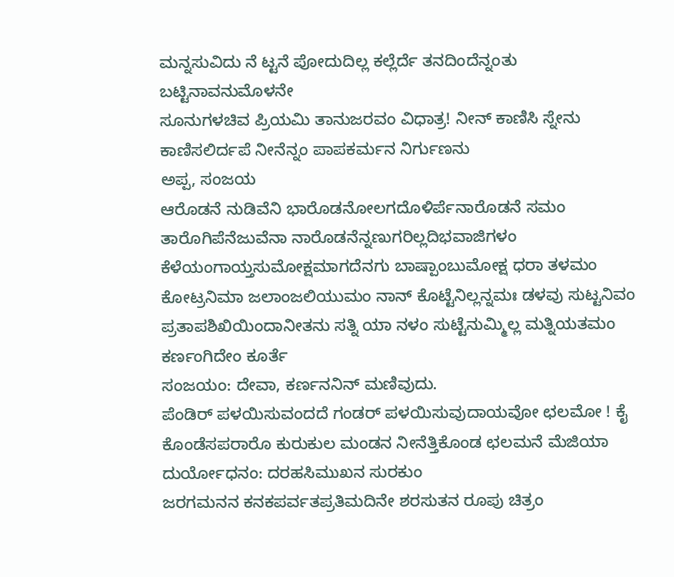ಮನ್ನಸುವಿದು ನೆ ಟ್ಟನೆ ಪೋದುದಿಲ್ಲ ಕಲ್ಲೆರ್ದೆ ತನದಿಂದೆನ್ನಂತು ಬಟ್ಟಿನಾವನುಮೊಳನೇ
ಸೂನುಗಳಚಿವ ಪ್ರಿಯಮಿ ತಾನುಜರವಂ ವಿಧಾತ್ರ! ನೀನ್ ಕಾಣಿಸಿ ಸ್ನೇನು ಕಾಣಿಸಲಿರ್ದಪೆ ನೀನೆನ್ನಂ ಪಾಪಕರ್ಮನ ನಿರ್ಗುಣನು
ಅಪ್ಪ, ಸಂಜಯ
ಆರೊಡನೆ ನುಡಿವೆನಿ ಭಾರೊಡನೋಲಗದೊಳಿರ್ಪೆನಾರೊಡನೆ ಸಮಂ ತಾರೊಗಿಪೆನೆಜುವೆನಾ ನಾರೊಡನೆನ್ನಣುಗರಿಲ್ಲದಿಭವಾಜಿಗಳಂ
ಕೆಳೆಯಂಗಾಯ್ತಸುಮೋಕ್ಷಮಾಗದೆನಗು ಬಾಷ್ಪಾಂಬುಮೋಕ್ಷ ಧರಾ ತಳಮಂ ಕೋಟ್ರನಿಮಾ ಜಲಾಂಜಲಿಯುಮಂ ನಾನ್ ಕೊಟ್ಟೆನಿಲ್ಲನ್ನಮಃ ಡಳವು ಸುಟ್ಟನಿವಂ ಪ್ರತಾಪಶಿಖಿಯಿಂದಾನೀತನು ಸತ್ನಿ ಯಾ ನಳಂ ಸುಟ್ಟೆನುಮ್ಮಿಲ್ಲ ಮತ್ನಿಯತಮಂ ಕರ್ಣಂಗಿದೇಂ ಕೂರ್ತೆ
ಸಂಜಯಂ: ದೇವಾ, ಕರ್ಣನನಿನ್ ಮಣಿವುದು.
ಪೆಂಡಿರ್ ಪಳಯಿಸುವಂದದೆ ಗಂಡರ್ ಪಳಯಿಸುವುದಾಯವೋ ಛಲಮೋ ! ಕೈ ಕೊಂಡೆಸಪರಾರೊ ಕುರುಕುಲ ಮಂಡನ ನೀನೆತ್ತಿಕೊಂಡ ಛಲಮನೆ ಮೆಜಿಯಾ
ದುರ್ಯೋಧನಂ: ದರಹಸಿಮುಖನ ಸುರಕುಂ
ಜರಗಮನನ ಕನಕಪರ್ವತಪ್ರತಿಮದಿನೇ ಶರಸುತನ ರೂಪು ಚಿತ್ರಂ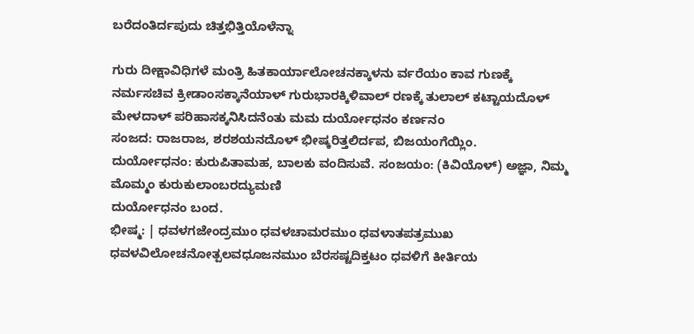ಬರೆದಂತಿರ್ದಪುದು ಚಿತ್ತಭಿತ್ತಿಯೊಳೆನ್ನಾ

ಗುರು ದೀಕ್ಷಾವಿಧಿಗಳೆ ಮಂತ್ರಿ ಹಿತಕಾರ್ಯಾಲೋಚನಕ್ಕಾಳನು ರ್ವರೆಯಂ ಕಾವ ಗುಣಕ್ಕೆ ನರ್ಮಸಚಿವ ಕ್ರೀಡಾಂಸಕ್ಕಾನೆಯಾಳ್ ಗುರುಭಾರಕ್ಕಿಳಿವಾಲ್ ರಣಕ್ಕೆ ತುಲಾಲ್ ಕಟ್ಟಾಯದೊಳ್ ಮೇಳದಾಳ್ ಪರಿಹಾಸಕ್ಕನಿಸಿದನೆಂತು ಮಮ ದುರ್ಯೋಧನಂ ಕರ್ಣನಂ
ಸಂಜದ: ರಾಜರಾಜ, ಶರಶಯನದೊಳ್ ಭೀಷ್ಕರಿತ್ತಲಿರ್ದಪ‌, ಬಿಜಯಂಗೆಯ್ಲಿಂ.
ದುರ್ಯೋಧನಂ: ಕುರುಪಿತಾಮಹ, ಬಾಲಕು ವಂದಿಸುವೆ. ಸಂಜಯಂ: (ಕಿವಿಯೊಳ್) ಅಜ್ಞಾ, ನಿಮ್ಮ ಮೊಮ್ಮಂ ಕುರುಕುಲಾಂಬರದ್ಯುಮಣಿ
ದುರ್ಯೋಧನಂ ಬಂದ.
ಭೀಷ್ಮ: | ಧವಳಗಜೇಂದ್ರಮುಂ ಧವಳಚಾಮರಮುಂ ಧವಳಾತಪತ್ರಮುಖ
ಧವಳವಿಲೋಚನೋತ್ಪಲವಧೂಜನಮುಂ ಬೆರಸಷ್ಟದಿಕ್ತಟಂ ಧವಳಿಗೆ ಕೀರ್ತಿಯ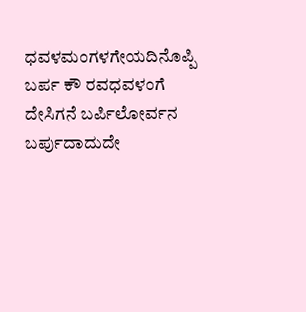ಧವಳಮಂಗಳಗೇಯದಿನೊಪ್ಪಿ ಬರ್ಪ ಕೌ ರವಧವಳಂಗೆ ದೇಸಿಗನೆ ಬರ್ಪಿಲೋರ್ವನ ಬರ್ಪುದಾದುದೇ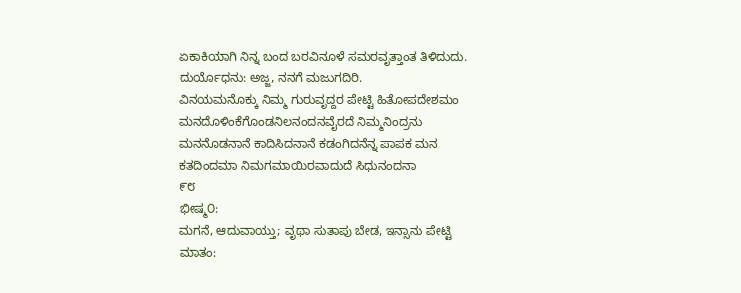ಏಕಾಕಿಯಾಗಿ ನಿನ್ನ ಬಂದ ಬರವಿನೂಳೆ ಸಮರವೃತ್ತಾಂತ ತಿಳಿದುದು.
ದುರ್ಯೊಧನು: ಅಜ್ಜ, ನನಗೆ ಮಜುಗದಿರಿ.
ವಿನಯಮನೊಕ್ಕು ನಿಮ್ಮ ಗುರುವೃದ್ದರ ಪೇಟ್ಟಿ ಹಿತೋಪದೇಶಮಂ ಮನದೊಳಿಂಕೆಗೊಂಡನಿಲನಂದನವೈರದೆ ನಿಮ್ಮನಿಂದ್ರನು ಮನನೊಡನಾನೆ ಕಾದಿಸಿದನಾನೆ ಕಡಂಗಿದನೆನ್ನ ಪಾಪಕ ಮನ ಕತದಿಂದಮಾ ನಿಮಗಮಾಯಿರವಾದುದೆ ಸಿಧುನಂದನಾ
೯೮
ಭೀಷ್ಮ೦:
ಮಗನೆ, ಆದುವಾಯ್ತು; ವೃಥಾ ಸುತಾಪು ಬೇಡ, ಇನ್ಸಾನು ಪೇಟ್ಟಿ ಮಾತಂ: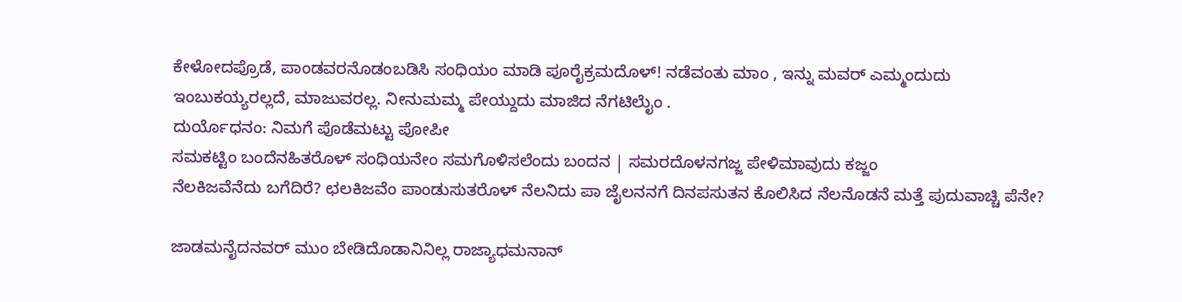ಕೇಳೋದಪ್ರೊಡೆ, ಪಾಂಡವರನೊಡಂಬಡಿಸಿ ಸಂಧಿಯಂ ಮಾಡಿ ಪೂರೈಕ್ರಮದೊಳ್! ನಡೆವಂತು ಮಾಂ , ಇನ್ನು ಮವರ್‌ ಎಮ್ಮಂದುದು ಇಂಬುಕಯ್ಯರಲ್ಲದೆ, ಮಾಜುವರಲ್ಲ. ನೀನುಮಮ್ಮ ಪೇಯ್ದುದು ಮಾಜಿದ ನೆಗಟಿಲೈುಂ .
ದುರ್ಯೊಧನಂ: ನಿಮಗೆ ಪೊಡೆಮಟ್ಟು ಪೋಪೀ
ಸಮಕಟ್ಟಿಂ ಬಂದೆನಹಿತರೊಳ್ ಸಂಧಿಯನೇಂ ಸಮಗೊಳಿಸಲೆಂದು ಬಂದನ | ಸಮರದೊಳನಗಜ್ಜ ಪೇಳಿಮಾವುದು ಕಜ್ಜಂ
ನೆಲಕಿಜವೆನೆದು ಬಗೆದಿರೆ? ಛಲಕಿಜವೆಂ ಪಾಂಡುಸುತರೊಳ್ ನೆಲನಿದು ಪಾ ಜೈಲನನಗೆ ದಿನಪಸುತನ ಕೊಲಿಸಿದ ನೆಲನೊಡನೆ ಮತ್ತೆ ಪುದುವಾಚ್ಚಿ ಪೆನೇ?

ಜಾಡಮನೈದನವರ್‌ ಮುಂ ಬೇಡಿದೊಡಾನಿನಿಲ್ಲ ರಾಜ್ಯಾಧಮನಾನ್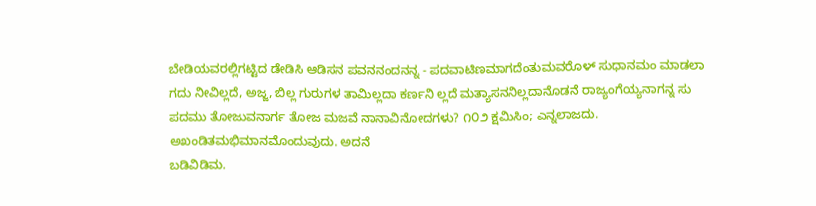ಬೇಡಿಯವರಲ್ಲಿಗಟ್ಟಿದ ಡೇಡಿಸಿ ಆಡಿಸನ ಪವನನಂದನನ್ನ - ಪದವಾಟಿಣಮಾಗದೆಂತುಮವರೊಳ್ ಸುಧಾನಮಂ ಮಾಡಲಾ ಗದು ನೀವಿಲ್ಲದೆ, ಅಜ್ಜ, ಬಿಲ್ಲ ಗುರುಗಳ ತಾಮಿಲ್ಲದಾ ಕರ್ಣನಿ ಲ್ಲದೆ ಮತ್ಯಾಸನನಿಲ್ಲದಾನೊಡನೆ ರಾಜ್ಯಂಗೆಯ್ಯನಾಗನ್ನ ಸು ಪದಮು ತೋಜುವನಾರ್ಗ ತೋಜ ಮಜವೆ ನಾನಾವಿನೋದಗಳು? ೧೦೨ ಕ್ಷಮಿಸಿಂ; ಎನ್ನಲಾಜದು. ಅಖಂಡಿತಮಭಿಮಾನಮೊಂದುವುದು. ಅದನೆ
ಬಡಿವಿಡಿಮ.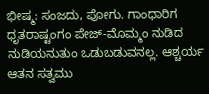ಭೀಷ್ಮ: ಸಂಜದು, ಪೋಗು. ಗಾಂಧಾರಿಗ ಧೃತರಾಷ್ಟಂಗಂ ಪೇಜ್-ಮೊಮ್ಮಂ ನುಡಿದ
ನುಡಿಯನುತುಂ ಒಡುಬಡುವನಲ್ಲ. ಆಶ್ಚರ್ಯ ಆತನ ಸತ್ವಮು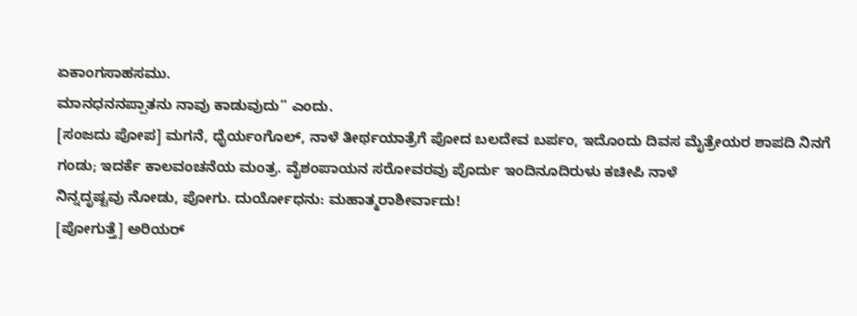ಏಕಾಂಗಸಾಹಸಮು.
ಮಾನಧನನಪ್ಪಾತನು ನಾವು ಕಾಡುವುದು” ಎಂದು.
[ಸಂಜದು ಪೋಪ] ಮಗನೆ, ಧೈರ್ಯಂಗೊಲ್, ನಾಳೆ ತೀರ್ಥಯಾತ್ರೆಗೆ ಪೋದ ಬಲದೇವ ಬರ್ಪಂ, ಇದೊಂದು ದಿವಸ ಮೈತ್ರೇಯರ ಶಾಪದಿ ನಿನಗೆ ಗಂಡು; ಇದರ್ಕೆ ಕಾಲವಂಚನೆಯ ಮಂತ್ರ. ವೈಶಂಪಾಯನ ಸರೋವರವು ಪೊರ್ದು ಇಂದಿನೂದಿರುಳು ಕಚೀಪಿ ನಾಳೆ
ನಿನ್ನದೃಷ್ಟವು ನೋಡು, ಪೋಗು. ದುರ್ಯೋಧನು: ಮಹಾತ್ಮರಾಶೀರ್ವಾದು!
[ಪೋಗುತ್ತೆ] ಅರಿಯರ್‌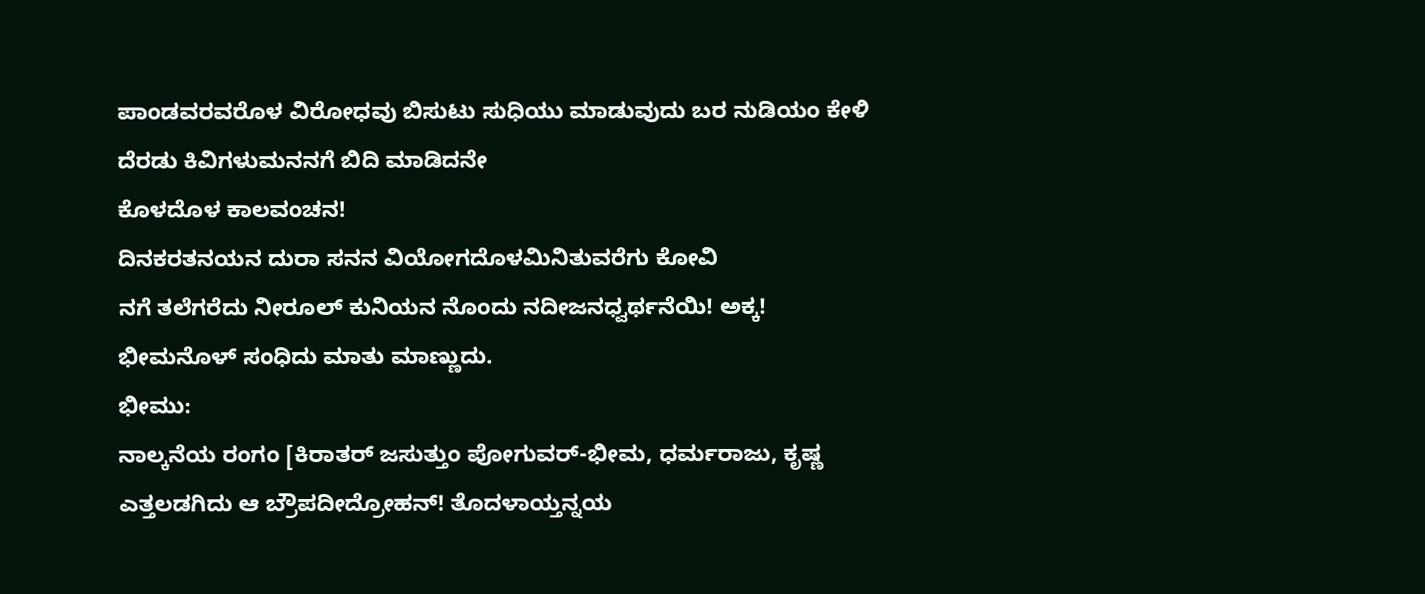ಪಾಂಡವರವರೊಳ ವಿರೋಧವು ಬಿಸುಟು ಸುಧಿಯು ಮಾಡುವುದು ಬರ ನುಡಿಯಂ ಕೇಳಿ ದೆರಡು ಕಿವಿಗಳುಮನನಗೆ ಬಿದಿ ಮಾಡಿದನೇ
ಕೊಳದೊಳ ಕಾಲವಂಚನ!
ದಿನಕರತನಯನ ದುರಾ ಸನನ ವಿಯೋಗದೊಳಮಿನಿತುವರೆಗು ಕೋವಿ
ನಗೆ ತಲೆಗರೆದು ನೀರೂಲ್ ಕುನಿಯನ ನೊಂದು ನದೀಜನಧ್ವರ್ಥನೆಯಿ! ಅಕ್ಕ! ಭೀಮನೊಳ್ ಸಂಧಿದು ಮಾತು ಮಾಣ್ಣುದು.
ಭೀಮು:
ನಾಲ್ಕನೆಯ ರಂಗಂ [ಕಿರಾತರ್ ಜಸುತ್ತುಂ ಪೋಗುವರ್-ಭೀಮ, ಧರ್ಮರಾಜು, ಕೃಷ್ಣ ಎತ್ತಲಡಗಿದು ಆ ಬ್ರೌಪದೀದ್ರೋಹನ್! ತೊದಳಾಯ್ತನ್ನಯ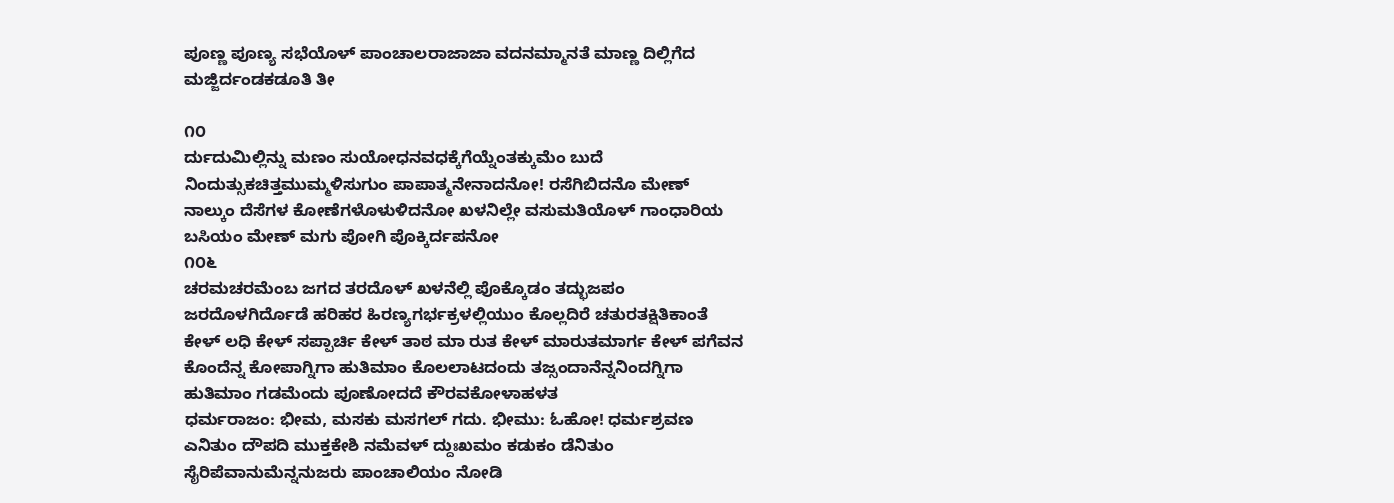ಪೂಣ್ಣ ಪೂಣ್ಯ ಸಭೆಯೊಳ್ ಪಾಂಚಾಲರಾಜಾಜಾ ವದನಮ್ಮಾನತೆ ಮಾಣ್ಣ ದಿಲ್ಲಿಗೆದ ಮಜ್ಜಿರ್ದಂಡಕಡೂತಿ ತೀ

೧೦
ರ್ದುದುಮಿಲ್ಲಿನ್ನು ಮಣಂ ಸುಯೋಧನವಧಕ್ಕೆಗೆಯ್ನೆಂತಕ್ಕುಮೆಂ ಬುದೆ ನಿಂದುತ್ಸುಕಚಿತ್ತಮುಮ್ಮಳಿಸುಗುಂ ಪಾಪಾತ್ಮನೇನಾದನೋ! ರಸೆಗಿಬಿದನೊ ಮೇಣ್ ನಾಲ್ಕುಂ ದೆಸೆಗಳ ಕೋಣೆಗಳೊಳುಳಿದನೋ ಖಳನಿಲ್ಲೇ ವಸುಮತಿಯೊಳ್ ಗಾಂಧಾರಿಯ ಬಸಿಯಂ ಮೇಣ್ ಮಗು ಪೋಗಿ ಪೊಕ್ಕಿರ್ದಪನೋ
೧೦೬
ಚರಮಚರಮೆಂಬ ಜಗದ ತರದೊಳ್ ಖಳನೆಲ್ಲಿ ಪೊಕ್ಕೊಡಂ ತದ್ಭುಜಪಂ ಜರದೊಳಗಿರ್ದೊಡೆ ಹರಿಹರ ಹಿರಣ್ಯಗರ್ಭಕ್ರಳಲ್ಲಿಯುಂ ಕೊಲ್ಲದಿರೆ ಚತುರತಕ್ಷಿತಿಕಾಂತೆ ಕೇಳ್ ಲಧಿ ಕೇಳ್ ಸಪ್ಪಾರ್ಚಿ ಕೇಳ್ ತಾಠ ಮಾ ರುತ ಕೇಳ್ ಮಾರುತಮಾರ್ಗ ಕೇಳ್ ಪಗೆವನ ಕೊಂದೆನ್ನ ಕೋಪಾಗ್ನಿಗಾ ಹುತಿಮಾಂ ಕೊಲಲಾಟದಂದು ತಜ್ಸಂದಾನೆನ್ನನಿಂದಗ್ನಿಗಾ ಹುತಿಮಾಂ ಗಡಮೆಂದು ಪೂಣೋದದೆ ಕೌರವಕೋಳಾಹಳತ
ಧರ್ಮರಾಜಂ: ಭೀಮ, ಮಸಕು ಮಸಗಲ್ ಗದು. ಭೀಮು: ಓಹೋ! ಧರ್ಮಶ್ರವಣ
ಎನಿತುಂ ದೌಪದಿ ಮುಕ್ತಕೇಶಿ ನಮೆವಳ್ ದ್ದುಃಖಮಂ ಕಡುಕಂ ಡೆನಿತುಂ ಸೈರಿಪೆವಾನುಮೆನ್ನನುಜರು ಪಾಂಚಾಲಿಯಂ ನೋಡಿ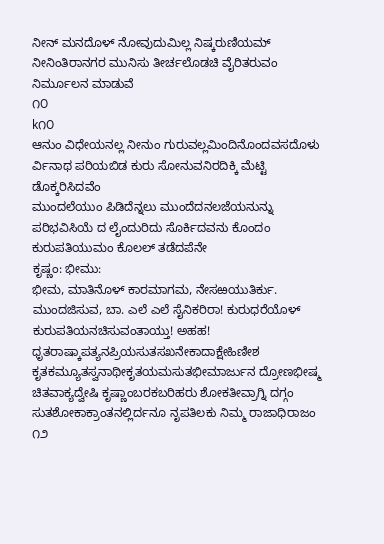ನೀನ್ ಮನದೊಳ್ ನೋವುದುಮಿಲ್ಲ ನಿಷ್ಕರುಣಿಯಮ್ ನೀನಿಂತಿರಾನಗರ ಮುನಿಸು ತೀರ್ಚಲೊಡಚಿ ವೈರಿತರುವಂ ನಿರ್ಮೂಲನ ಮಾಡುವೆ
೧೦
k೧೦
ಆನುಂ ವಿಧೇಯನಲ್ಲ ನೀನುಂ ಗುರುವಲ್ಲಮಿಂದಿನೊಂದವಸದೊಳು ರ್ವಿನಾಥ ಪರಿಯಬಿಡ ಕುರು ಸೋನುವನಿರದಿಕ್ಕಿ ಮೆಟ್ಟಿ ಡೊಕ್ಕರಿಸಿದವೆಂ
ಮುಂದಲೆಯುಂ ಪಿಡಿದೆನ್ನಲು ಮುಂದೆದನಲಜೆಯನುನ್ನು ಪರಿಭವಿಸಿಯೆ ದ ಲೈಂದುರಿದು ಸೊರ್ಕಿದವನು ಕೊಂದಂ ಕುರುಪತಿಯುಮಂ ಕೊಲಲ್ ತಡೆದಪೆನೇ
ಕೃಷ್ಣಂ: ಭೀಮು:
ಭೀಮ, ಮಾತಿನೊಳ್ ಕಾರಮಾಗಮ, ನೇಸಱಯುತಿರ್ಕು. ಮುಂದಜಿಸುವ, ಬಾ. ಎಲೆ ಎಲೆ ಸೈನಿಕರಿರಾ! ಕುರುಧರೆಯೊಳ್ ಕುರುಪತಿಯನಚಿಸುವಂತಾಯ್ತು! ಅಹಹ! ಧೃತರಾಷ್ಕಾಪತ್ಯನಪ್ರಿಯಸುತಸಖನೇಕಾದಾಕ್ಷೇಹಿಣೀಶ ಕೃತಕಮ್ಯೂತಸ್ವನಾಥೀಕೃತಯಮಸುತಭೀಮಾರ್ಜುನ ದ್ರೋಣಭೀಷ್ಮ ಚಿತವಾಕ್ಯದ್ವೇಷಿ ಕೃಷ್ಣಾಂಬರಕಬರಿಹರು ಶೋಕತೀವ್ರಾಗ್ನಿ ದಗ್ಗಂ ಸುತಶೋಕಾಕ್ರಾಂತನಲ್ಲಿರ್ದನೂ ನೃಪತಿಲಕು ನಿಮ್ಮ ರಾಜಾಧಿರಾಜಂ
೧೨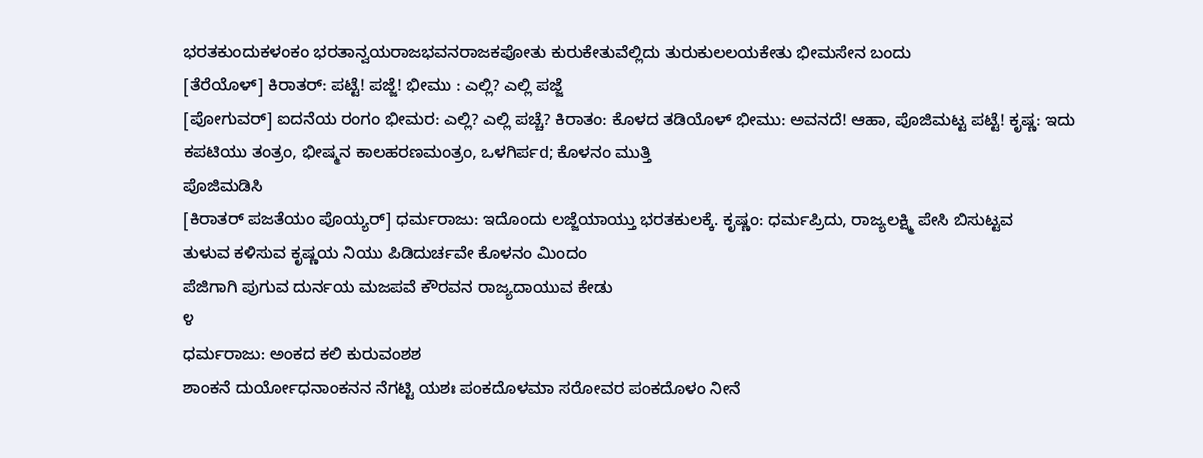ಭರತಕುಂದುಕಳಂಕಂ ಭರತಾನ್ವಯರಾಜಭವನರಾಜಕಪೋತು ಕುರುಕೇತುವೆಲ್ಲಿದು ತುರುಕುಲಲಯಕೇತು ಭೀಮಸೇನ ಬಂದು
[ತೆರೆಯೊಳ್] ಕಿರಾತರ್: ಪಟ್ಟೆ! ಪಜ್ಜೆ! ಭೀಮು : ಎಲ್ಲಿ? ಎಲ್ಲಿ ಪಜ್ಜೆ
[ಪೋಗುವರ್] ಐದನೆಯ ರಂಗಂ ಭೀಮರ: ಎಲ್ಲಿ? ಎಲ್ಲಿ ಪಚ್ಚೆ? ಕಿರಾತಂ: ಕೊಳದ ತಡಿಯೊಳ್ ಭೀಮು: ಅವನದೆ! ಆಹಾ, ಪೊಜಿಮಟ್ಟ ಪಟ್ಟೆ! ಕೃಷ್ಣ: ಇದು ಕಪಟಿಯು ತಂತ್ರಂ, ಭೀಷ್ಮನ ಕಾಲಹರಣಮಂತ್ರಂ, ಒಳಗಿರ್ಪd; ಕೊಳನಂ ಮುತ್ತಿ
ಪೊಜಿಮಡಿಸಿ
[ಕಿರಾತರ್ ಪಜತೆಯಂ ಪೊಯ್ಯರ್] ಧರ್ಮರಾಜು: ಇದೊಂದು ಲಜ್ಜೆಯಾಯ್ತು ಭರತಕುಲಕ್ಕೆ. ಕೃಷ್ಣಂ: ಧರ್ಮಪ್ರಿದು, ರಾಜ್ಯಲಕ್ಷ್ಮಿ ಪೇಸಿ ಬಿಸುಟ್ಟವ
ತುಳುವ ಕಳಿಸುವ ಕೃಷ್ಣಯ ನಿಯು ಪಿಡಿದುರ್ಚವೇ ಕೊಳನಂ ಮಿಂದಂ
ಪೆಜಿಗಾಗಿ ಪುಗುವ ದುರ್ನಯ ಮಜಪವೆ ಕೌರವನ ರಾಜ್ಯದಾಯುವ ಕೇಡು
೪
ಧರ್ಮರಾಜು: ಅಂಕದ ಕಲಿ ಕುರುವಂಶಶ
ಶಾಂಕನೆ ದುರ್ಯೋಧನಾಂಕನನ ನೆಗಟ್ಟಿ ಯಶಃ ಪಂಕದೊಳಮಾ ಸರೋವರ ಪಂಕದೊಳಂ ನೀನೆ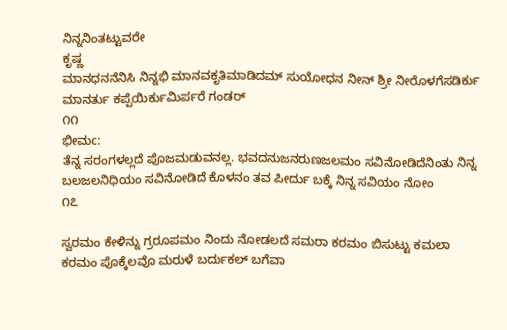ನಿನ್ನನಿಂತಟ್ಟುವರೇ
ಕೃಷ್ಣ
ಮಾನಧನನೆನಿಸಿ ನಿನ್ನಭಿ ಮಾನವಕೃತಿಮಾಡಿದಮ್ ಸುಯೋಧನ ನೀನ್ ಶ್ರೀ ನೀರೊಳಗೆಸಡಿರ್ಕು ಮಾನರ್ತು ಕಪ್ಪೆಯಿರ್ಕುಮಿರ್ಪರೆ ಗಂಡರ್‌
೧೧
ಭೀಮc:
ತೆನ್ನ ಸರಂಗಳಲ್ಲದೆ ಪೊಜಮಡುವನಲ್ಲ. ಭವದನುಜನರುಣಜಲಮಂ ಸವಿನೋಡಿದೆನಿಂತು ನಿನ್ನ ಬಲಜಲನಿಧಿಯಂ ಸವಿನೋಡಿದೆ ಕೊಳನಂ ತವ ಪೀರ್ದು ಬಕ್ಕೆ ನಿನ್ನ ಸವಿಯಂ ನೋಂ
೧೭

ಸ್ವರಮಂ ಕೇಳಿನ್ನು ಗ್ರರೂಪಮಂ ನಿಂದು ನೋಡಲದೆ ಸಮರಾ ಕರಮಂ ಬಿಸುಟ್ಟು ಕಮಲಾ ಕರಮಂ ಪೊಕ್ಕೆಲವೊ ಮರುಳೆ ಬರ್ದುಕಲ್ ಬಗೆವಾ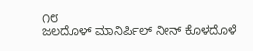೧೮
ಜಲದೊಳ್ ಮಾನಿರ್ಪಿಲ್ ನೀನ್ ಕೊಳದೊಳೆ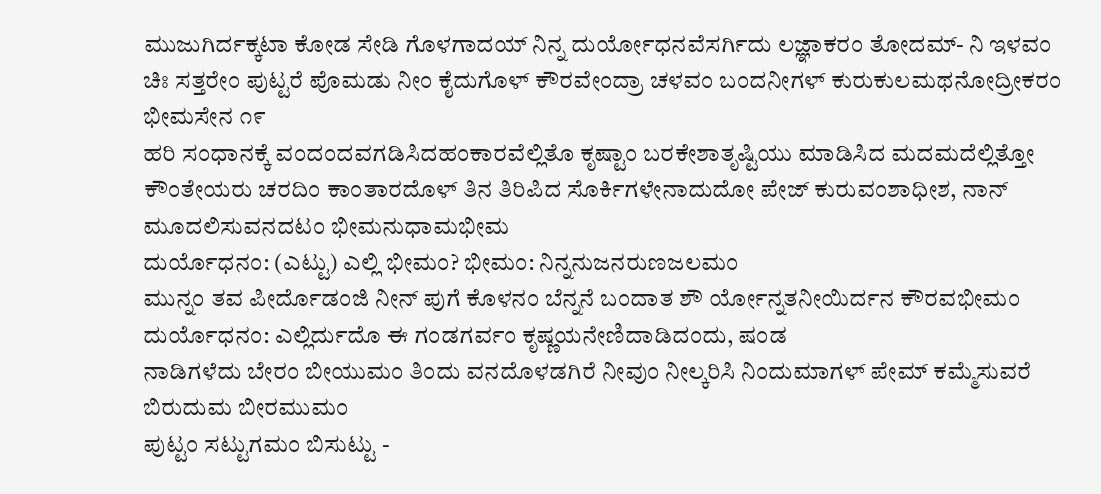ಮುಜುಗಿರ್ದಕ್ಕಟಾ ಕೋಡ ಸೇಡಿ ಗೊಳಗಾದಯ್ ನಿನ್ನ ದುರ್ಯೋಧನವೆಸರ್ಗಿದು ಲಜ್ಞಾಕರಂ ತೋದಮ್- ನಿ ಇಳವಂ ಚಿಃ ಸತ್ತರೇಂ ಪುಟ್ಟರೆ ಪೊಮಡು ನೀಂ ಕೈದುಗೊಳ್ ಕೌರವೇಂದ್ರಾ ಚಳವಂ ಬಂದನೀಗಳ್ ಕುರುಕುಲಮಥನೋದ್ರೀಕರಂ ಭೀಮಸೇನ ೧೯
ಹರಿ ಸಂಧಾನಕ್ಕೆ ವಂದಂದವಗಡಿಸಿದಹಂಕಾರವೆಲ್ಲಿತೊ ಕೃಷ್ಟಾಂ ಬರಕೇಶಾತೃಷ್ಟಿಯು ಮಾಡಿಸಿದ ಮದಮದೆಲ್ಲಿತ್ತೋ ಕೌಂತೇಯರು ಚರದಿಂ ಕಾಂತಾರದೊಳ್ ತಿನ ತಿರಿಪಿದ ಸೊರ್ಕಿಗಳೇನಾದುದೋ ಪೇಜ್ ಕುರುವಂಶಾಧೀಶ, ನಾನ್ ಮೂದಲಿಸುವನದಟಂ ಭೀಮನುಧಾಮಭೀಮ
ದುರ್ಯೊಧನಂ: (ಎಟ್ಟು) ಎಲ್ಲಿ ಭೀಮಂ? ಭೀಮಂ: ನಿನ್ನನುಜನರುಣಜಲಮಂ
ಮುನ್ನಂ ತವ ಪೀರ್ದೊಡಂಜಿ ನೀನ್ ಪುಗೆ ಕೊಳನಂ ಬೆನ್ನನೆ ಬಂದಾತ ಶೌ ರ್ಯೋನ್ನತನೀಯಿರ್ದನ ಕೌರವಭೀಮಂ
ದುರ್ಯೊಧನಂ: ಎಲ್ಲಿರ್ದುದೊ ಈ ಗಂಡಗರ್ವಂ ಕೃಷ್ಣಯನೇಣಿದಾಡಿದಂದು, ಷಂಡ
ನಾಡಿಗಳೆದು ಬೇರಂ ಬೀಯುಮಂ ತಿಂದು ವನದೊಳಡಗಿರೆ ನೀವುಂ ನೀಲ್ಕರಿಸಿ ನಿಂದುಮಾಗಳ್ ಪೇಮ್ ಕಮ್ಮೆಸುವರೆ ಬಿರುದುಮ ಬೀರಮುಮಂ
ಪುಟ್ಟಂ ಸಟ್ಟುಗಮಂ ಬಿಸುಟ್ಟು -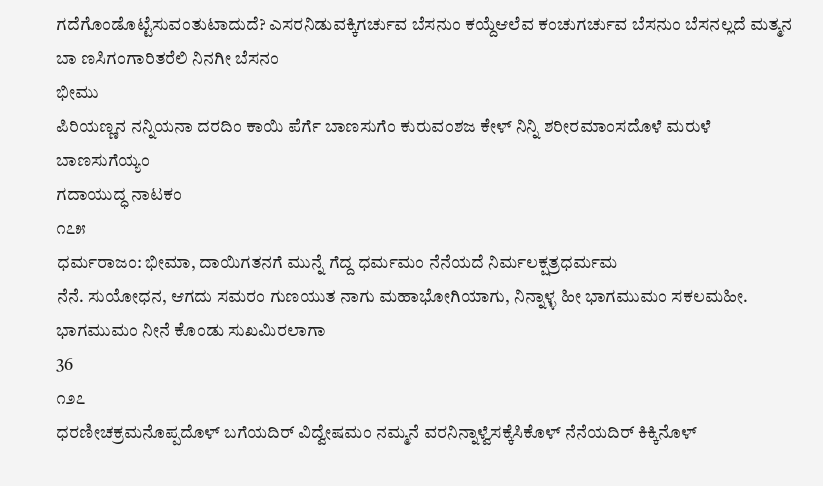ಗದೆಗೊಂಡೊಟ್ಟೆಸುವಂತುಟಾದುದೆ? ಎಸರನಿಡುವಕ್ಕಿಗರ್ಚುವ ಬೆಸನುಂ ಕಯ್ದೆಆಲೆವ ಕಂಚುಗರ್ಚುವ ಬೆಸನುಂ ಬೆಸನಲ್ಲದೆ ಮತ್ಮನ ಬಾ ಣಸಿಗಂಗಾರಿತರೆಲಿ ನಿನಗೀ ಬೆಸನಂ
ಭೀಮು
ಪಿರಿಯಣ್ಣನ ನನ್ನಿಯನಾ ದರದಿಂ ಕಾಯಿ ಪೆರ್ಗೆ ಬಾಣಸುಗೆಂ ಕುರುವಂಶಜ ಕೇಳ್ ನಿನ್ನಿ ಶರೀರಮಾಂಸದೊಳೆ ಮರುಳೆ ಬಾಣಸುಗೆಯ್ಯಂ
ಗದಾಯುದ್ಧ ನಾಟಕಂ
೧೭೫
ಧರ್ಮರಾಜಂ: ಭೀಮಾ, ದಾಯಿಗತನಗೆ ಮುನ್ನೆ ಗೆದ್ದ ಧರ್ಮಮಂ ನೆನೆಯದೆ ನಿರ್ಮಲಕ್ಷತ್ರಧರ್ಮಮ
ನೆನೆ. ಸುಯೋಧನ, ಆಗದು ಸಮರಂ ಗುಣಯುತ ನಾಗು ಮಹಾಭೋಗಿಯಾಗು, ನಿನ್ನಾಳ್ಳ ಹೀ ಭಾಗಮುಮಂ ಸಕಲಮಹೀ. ಭಾಗಮುಮಂ ನೀನೆ ಕೊಂಡು ಸುಖಮಿರಲಾಗಾ
36
೧೨೭
ಧರಣೀಚಕ್ರಮನೊಪ್ಪದೊಳ್ ಬಗೆಯದಿರ್ ವಿದ್ವೇಷಮಂ ನಮ್ಮನೆ ವರನಿನ್ನಾಳ್ವೆಸಕ್ಕೆಸಿಕೊಳ್ ನೆನೆಯದಿರ್ ಕಿಕ್ಕಿನೊಳ್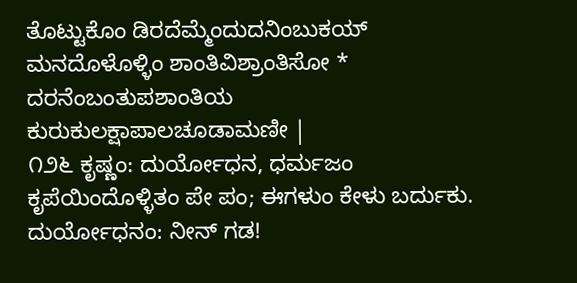ತೊಟ್ಟುಕೊಂ ಡಿರದೆಮ್ಮೆಂದುದನಿಂಬುಕಯ್ ಮನದೊಳೊಳ್ಳಿಂ ಶಾಂತಿವಿಶ್ರಾಂತಿಸೋ * ದರನೆಂಬಂತುಪಶಾಂತಿಯ ಕುರುಕುಲಕ್ಷಾಪಾಲಚೂಡಾಮಣೀ |
೧೨೬ ಕೃಷ್ಣಂ: ದುರ್ಯೋಧನ, ಧರ್ಮಜಂ ಕೃಪೆಯಿಂದೊಳ್ಳಿತಂ ಪೇ ಪಂ; ಈಗಳುಂ ಕೇಳು ಬರ್ದುಕು. ದುರ್ಯೋಧನಂ: ನೀನ್ ಗಡ!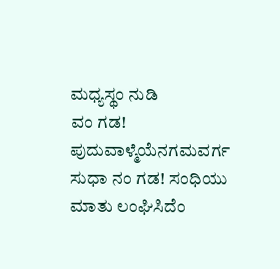ಮಧ್ಯಸ್ಥಂ ನುಡಿ
ವಂ ಗಡ! ಪುದುವಾಳ್ಮೆಯೆನಗಮವರ್ಗ ಸುಧಾ ನಂ ಗಡ! ಸಂಧಿಯು ಮಾತು ಲಂಘಿಸಿದೆಂ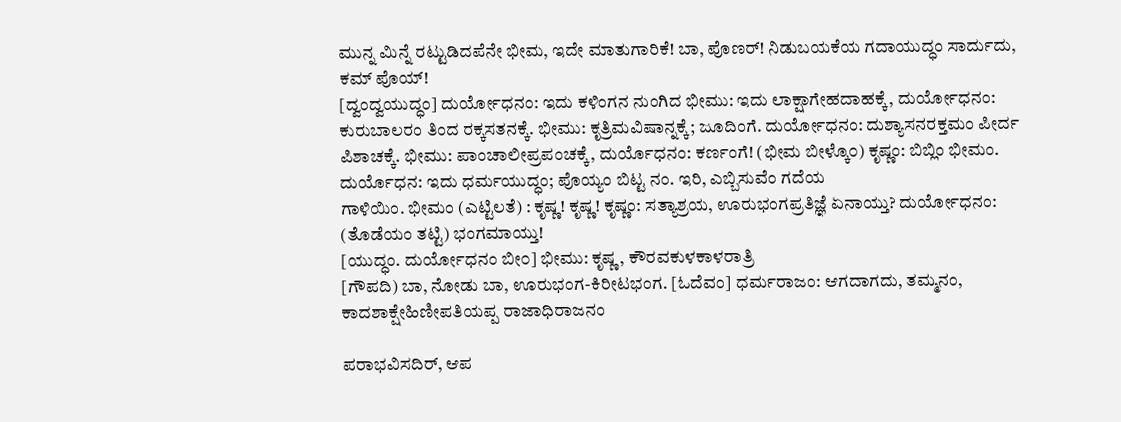ಮುನ್ನ ಮಿನ್ನೆ ರಟ್ಟುಡಿದಪೆನೇ ಭೀಮ, ಇದೇ ಮಾತುಗಾರಿಕೆ! ಬಾ, ಪೊಣರ್! ನಿಡುಬಯಕೆಯ ಗದಾಯುದ್ಧಂ ಸಾರ್ದುದು, ಕಮ್ ಪೊಯ್!
[ದ್ವಂದ್ವಯುದ್ಧಂ] ದುರ್ಯೋಧನಂ: ಇದು ಕಳಿಂಗನ ನುಂಗಿದ ಭೀಮು: ಇದು ಲಾಕ್ಷಾಗೇಹದಾಹಕ್ಕೆ, ದುರ್ಯೋಧನಂ: ಕುರುಬಾಲರಂ ತಿಂದ ರಕ್ಕಸತನಕ್ಕೆ. ಭೀಮು: ಕೃತ್ರಿಮವಿಷಾನ್ನಕ್ಕೆ; ಜೂದಿಂಗೆ. ದುರ್ಯೋಧನಂ: ದುಶ್ಯಾಸನರಕ್ತಮಂ ಪೀರ್ದ ಪಿಶಾಚಕ್ಕೆ. ಭೀಮು: ಪಾಂಚಾಲೀಪ್ರಪಂಚಕ್ಕೆ, ದುರ್ಯೊಧನಂ: ಕರ್ಣಂಗೆ! (ಭೀಮ ಬೀಳ್ಕೊ೦) ಕೃಷ್ಣಂ: ಬಿಬ್ಲಿಂ ಭೀಮಂ. ದುರ್ಯೊಧನ: ಇದು ಧರ್ಮಯುದ್ಧಂ; ಪೊಯ್ಯಂ ಬಿಟ್ಟ ನಂ. ಇರಿ, ಎಬ್ಬಿಸುವೆಂ ಗದೆಯ
ಗಾಳಿಯಿಂ. ಭೀಮಂ (ಎಟ್ಟಿಲತೆ) : ಕೃಷ್ಣ! ಕೃಷ್ಣ! ಕೃಷ್ಣಂ: ಸತ್ಯಾಶ್ರಯ, ಊರುಭಂಗಪ್ರತಿಜ್ಞೆ ಏನಾಯ್ತು? ದುರ್ಯೋಧನಂ: (ತೊಡೆಯಂ ತಟ್ಟಿ) ಭಂಗಮಾಯ್ತು!
[ಯುದ್ಧಂ. ದುರ್ಯೋಧನಂ ಬೀ೦] ಭೀಮು: ಕೃಷ್ಣ, ಕೌರವಕುಳಕಾಳರಾತ್ರಿ
[ಗೌಪದಿ) ಬಾ, ನೋಡು ಬಾ, ಊರುಭಂಗ-ಕಿರೀಟಭಂಗ. [ಓದೆವಂ] ಧರ್ಮರಾಜಂ: ಆಗದಾಗದು, ತಮ್ಮನಂ, ಕಾದಶಾಕ್ಷೇಹಿಣೀಪತಿಯಪ್ಪ ರಾಜಾಧಿರಾಜನಂ

ಪರಾಭವಿಸದಿರ್, ಆಪ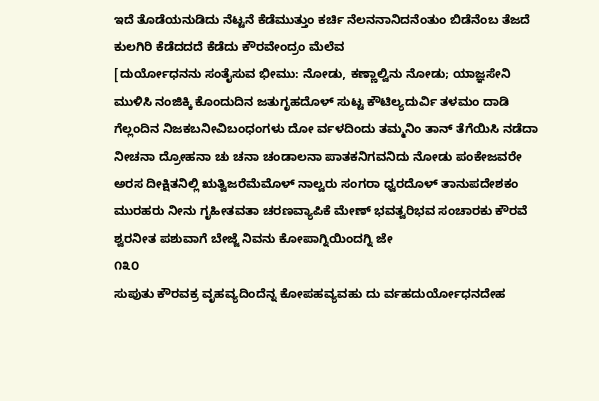ಇದೆ ತೊಡೆಯನುಡಿದು ನೆಟ್ಟನೆ ಕೆಡೆಮುತ್ತುಂ ಕರ್ಚಿ ನೆಲನನಾನಿದನೆಂತುಂ ಬಿಡೆನೆಂಬ ತೆಜದೆ ಕುಲಗಿರಿ ಕೆಡೆದದದೆ ಕೆಡೆದು ಕೌರವೇಂದ್ರಂ ಮೆಲೆವ
[ದುರ್ಯೋಧನನು ಸಂತೈಸುವ ಭೀಮು: ನೋಡು, ಕಣ್ಣಾಲ್ವಿನು ನೋಡು; ಯಾಜ್ಞಸೇನಿ
ಮುಳಿಸಿ ನಂಜಿಕ್ಕಿ ಕೊಂದುದಿನ ಜತುಗೃಹದೊಳ್ ಸುಟ್ಟ ಕೌಟಿಲ್ಯದುರ್ವಿ ತಳಮಂ ದಾಡಿ ಗೆಲ್ಲಂದಿನ ನಿಜಕಬನೀವಿಬಂಧಂಗಳು ದೋ ರ್ವಳದಿಂದು ತಮ್ಮನಿಂ ತಾನ್ ತೆಗೆಯಿಸಿ ನಡೆದಾ ನೀಚನಾ ದ್ರೋಹನಾ ಚು ಚನಾ ಚಂಡಾಲನಾ ಪಾತಕನಿಗವನಿದು ನೋಡು ಪಂಕೇಜವರೇ
ಅರಸ ದೀಕ್ಷಿತನಿಲ್ಲಿ ಋತ್ವಿಜರೆಮೆಮೊಳ್ ನಾಲ್ವರು ಸಂಗರಾ ಧ್ವರದೊಳ್ ತಾನುಪದೇಶಕಂ ಮುರಹರು ನೀನು ಗೃಹೀತವತಾ ಚರಣವ್ಯಾಪಿಕೆ ಮೇಣ್ ಭವತ್ವರಿಭವ ಸಂಚಾರಕು ಕೌರವೆ ಶ್ವರನೀತ ಪಶುವಾಗೆ ಬೇಜ್ಜೆ ನಿವನು ಕೋಪಾಗ್ನಿಯಿಂದಗ್ನಿ ಜೇ
೧೩೦
ಸುಪುತು ಕೌರವಕ್ರ ವೃಹವ್ಯದಿಂದೆನ್ನ ಕೋಪಹವ್ಯವಹು ದು ರ್ವಹದುರ್ಯೋಧನದೇಹ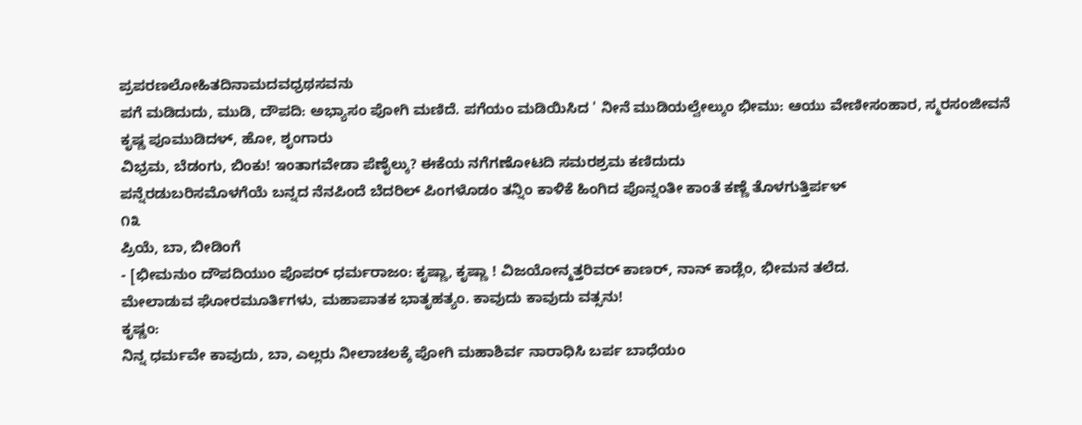ಪ್ರಪರಣಲೋಹಿತದಿನಾಮದವಧ್ರಥಸವನು
ಪಗೆ ಮಡಿದುದು, ಮುಡಿ, ದೌಪದಿ: ಅಭ್ಯಾಸಂ ಪೋಗಿ ಮಣಿದೆ. ಪಗೆಯಂ ಮಡಿಯಿಸಿದ ' ನೀನೆ ಮುಡಿಯಲ್ವೇಲ್ಕುಂ ಭೀಮು: ಆಯು ವೇಣೀಸಂಹಾರ, ಸ್ಮರಸಂಜೀವನೆ ಕೃಷ್ಣ ಪೂಮುಡಿದಳ್, ಹೋ, ಶೃಂಗಾರು
ವಿಭ್ರಮ, ಬೆಡಂಗು, ಬಿಂಕು! ಇಂತಾಗವೇಡಾ ಪೆಣೈಲ್ಕು? ಈಕೆಯ ನಗೆಗಣೋಟದಿ ಸಮರಶ್ರಮ ಕಣಿದುದು
ಪನ್ನೆರಡುಬರಿಸಮೊಳಗೆಯೆ ಬನ್ನದ ನೆನಪಿಂದೆ ಬೆದರಿಲ್ ಪಿಂಗಳೊಡಂ ತನ್ನಿಂ ಕಾಳಿಕೆ ಹಿಂಗಿದ ಪೊನ್ನಂತೀ ಕಾಂತೆ ಕಣ್ಣೆ ತೊಳಗುತ್ತಿರ್ಪಳ್
೧೩
ಪ್ರಿಯೆ, ಬಾ, ಬೀಡಿಂಗೆ
- [ಭೀಮನುಂ ದೌಪದಿಯುಂ ಪೊಪರ್ ಧರ್ಮರಾಜಂ: ಕೃಷ್ಣಾ, ಕೃಷ್ಣಾ ! ವಿಜಯೋನ್ಮತ್ತರಿವರ್ ಕಾಣರ್, ನಾನ್ ಕಾಡ್ಲೆಂ, ಭೀಮನ ತಲೆದ.
ಮೇಲಾಡುವ ಘೋರಮೂರ್ತಿಗಳು, ಮಹಾಪಾತಕ ಭಾತೃಹತ್ಯಂ. ಕಾವುದು ಕಾವುದು ವತ್ಸನು!
ಕೃಷ್ಣಂ:
ನಿನ್ನ ಧರ್ಮವೇ ಕಾವುದು, ಬಾ, ಎಲ್ಲರು ನೀಲಾಚಲಕ್ಕೆ ಪೋಗಿ ಮಹಾಶಿರ್ವ ನಾರಾಧಿಸಿ ಬರ್ಪ ಬಾಧೆಯಂ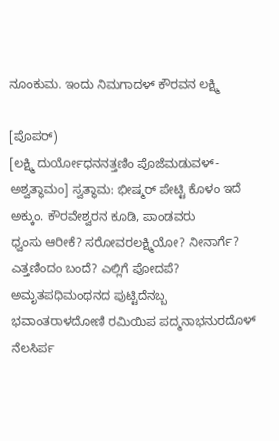ನೂಂಕುಮ. ಇಂದು ನಿಮಗಾದಳ್ ಕೌರವನ ಲಕ್ಷ್ಮಿ

[ಪೊಪರ್)
[ಲಕ್ಷ್ಮಿ ದುರ್ಯೋಧನನತ್ತಣಿಂ ಪೊಜೆಮಡುವಳ್-ಅಶ್ವತ್ಥಾಮಂ] ಸ್ವತ್ಥಾಮ: ಭೀಷ್ಮರ್ ಪೇಟ್ಟಿ ಕೊಳಂ ಇದೆ ಅಕ್ಕುಂ. ಕೌರವೇಶ್ವರನ ಕೂಡಿ, ಪಾಂಡವರು
ಧ್ವಂಸು ಆರೀಕೆ? ಸರೋವರಲಕ್ಷ್ಮಿಯೋ? ನೀನಾರ್ಗೆ? ಎತ್ತಣಿಂದಂ ಬಂದೆ? ಎಲ್ಲಿಗೆ ಪೋದಪೆ?
ಅಮೃತಪಧಿಮಂಥನದ ಪುಟ್ಟಿದೆನಬ್ಬ ಭವಾಂತರಾಳದೋಣಿ ರಮಿಯಿಪ ಪದ್ಮನಾಭನುರದೊಳ್ ನೆಲಸಿರ್ಪ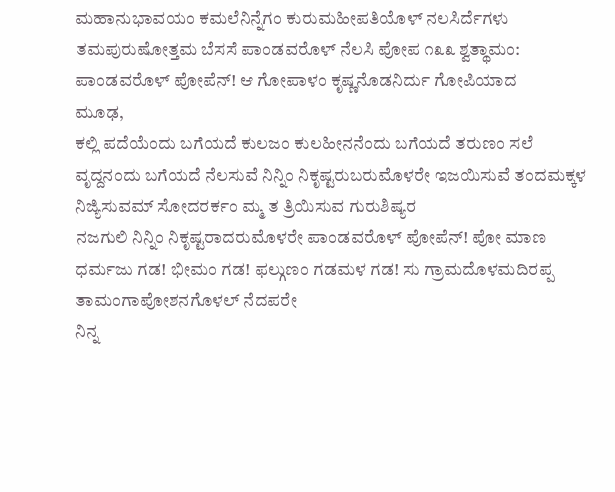ಮಹಾನುಭಾವಯಂ ಕಮಲೆನಿನ್ನೆಗಂ ಕುರುಮಹೀಪತಿಯೊಳ್ ನಲಸಿರ್ದೆಗಳು
ತಮಪುರುಷೋತ್ತಮ ಬೆಸಸೆ ಪಾಂಡವರೊಳ್ ನೆಲಸಿ ಪೋಪ ೧೩೩ ಶ್ವತ್ಥಾಮಂ: ಪಾಂಡವರೊಳ್ ಪೋಪೆನ್! ಆ ಗೋಪಾಳಂ ಕೃಷ್ಣನೊಡನಿರ್ದು ಗೋಪಿಯಾದ
ಮೂಢ,
ಕಲ್ಲಿ ಪದೆಯೆಂದು ಬಗೆಯದೆ ಕುಲಜಂ ಕುಲಹೀನನೆಂದು ಬಗೆಯದೆ ತರುಣಂ ಸಲೆ ವೃದ್ದನಂದು ಬಗೆಯದೆ ನೆಲಸುವೆ ನಿನ್ನಿಂ ನಿಕೃಷ್ಟರುಬರುಮೊಳರೇ ಇಜಯಿಸುವೆ ತಂದಮಕ್ಕಳ ನಿಜ್ಯಿಸುವಮ್ ಸೋದರರ್ಕಂ ಮ್ಮ ತ ತ್ರಿಯಿಸುವ ಗುರುಶಿಷ್ಯರ
ನಜಗುಲಿ ನಿನ್ನಿಂ ನಿಕೃಷ್ಟರಾದರುಮೊಳರೇ ಪಾಂಡವರೊಳ್ ಪೋಪೆನ್! ಪೋ ಮಾಣ ಧರ್ಮಜು ಗಡ! ಭೀಮಂ ಗಡ! ಫಲ್ಗುಣಂ ಗಡಮಳ‌ ಗಡ! ಸು ಗ್ರಾಮದೊಳಮದಿರಪ್ಪ ತಾಮಂಗಾಪೋಶನಗೊಳಲ್ ನೆದಪರೇ
ನಿನ್ನ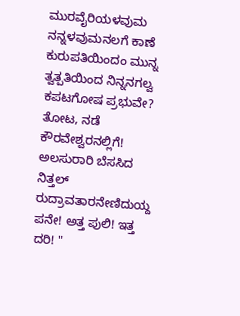ಮುರವೈರಿಯಳವುಮ ನನ್ನಳವುಮನಲಗೆ ಕಾಣೆ ಕುರುಪತಿಯಿಂದಂ ಮುನ್ನ ತ್ವತ್ಪತಿಯಿಂದ ನಿನ್ನನಗಲ್ವ ಕಪಟಗೋಷ ಪ್ರಭುವೇ? ತೋಟ, ನಡೆ ಕೌರವೇಶ್ವರನಲ್ಲಿಗೆ! ಅಲಸುರಾರಿ ಬೆಸಸಿದ ನಿತ್ತಲ್ ರುದ್ರಾವತಾರನೇಣಿದುಯ್ದ ಪನೇ! ಅತ್ತ ಪುಲಿ! ಇತ್ತ ದರಿ! "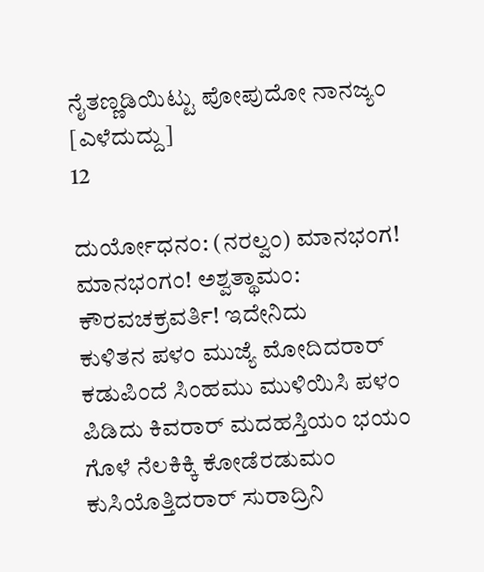ನೈತಣ್ಣಡಿಯಿಟ್ಟು ಪೋಪುದೋ ನಾನಜ್ಯಂ
[ಎಳೆದುದ್ದು]
12

ದುರ್ಯೋಧನಂ: (ನರಲ್ವಂ) ಮಾನಭಂಗ! ಮಾನಭಂಗಂ! ಅಶ್ವತ್ಥಾಮಂ: ಕೌರವಚಕ್ರವರ್ತಿ! ಇದೇನಿದು
ಕುಳಿತನ ಪಳಂ ಮುಜ್ಯೆ ಮೋದಿದರಾರ್ ಕಡುಪಿಂದೆ ಸಿಂಹಮು ಮುಳಿಯಿಸಿ ಪಳಂ ಪಿಡಿದು ಕಿವರಾರ್‌ ಮದಹಸ್ತಿಯಂ ಭಯಂ ಗೊಳೆ ನೆಲಕಿಕ್ಕಿ ಕೋಡೆರಡುಮಂ ಕುಸಿಯೊತ್ತಿದರಾರ್ ಸುರಾದ್ರಿನಿ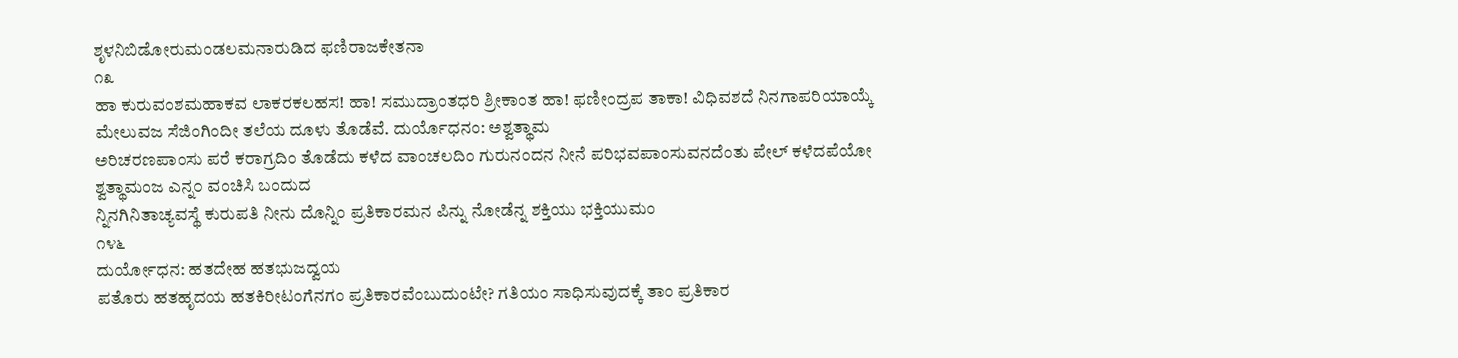ಶೃಳನಿಬಿಡೋರುಮಂಡಲಮನಾರುಡಿದ‌ ಫಣಿರಾಜಕೇತನಾ
೧೩
ಹಾ ಕುರುವಂಶಮಹಾಕವ ಲಾಕರಕಲಹಸ! ಹಾ! ಸಮುದ್ರಾಂತಧರಿ ಶ್ರೀಕಾಂತ ಹಾ! ಫಣೀಂದ್ರಪ ತಾಕಾ! ವಿಧಿವಶದೆ ನಿನಗಾಪರಿಯಾಯ್ಕೆ
ಮೇಲುವಜ ಸೆಜಿಂಗಿಂದೀ ತಲೆಯ ದೂಳು ತೊಡೆವೆ. ದುರ್ಯೊಧನಂ: ಅಶ್ವತ್ಥಾಮ
ಅರಿಚರಣಪಾಂಸು ಪರೆ ಕರಾಗ್ರದಿಂ ತೊಡೆದು ಕಳೆದ ವಾಂಚಲದಿಂ ಗುರುನಂದನ ನೀನೆ ಪರಿಭವಪಾಂಸುವನದೆಂತು ಪೇಲ್ ಕಳೆದಪೆಯೋ
ಶ್ವತ್ಥಾಮಂಜ ಎನ್ನ೦ ವಂಚಿಸಿ ಬಂದುದ
ನ್ನಿನಗಿನಿತಾಚ್ಯವಸ್ಥೆ ಕುರುಪತಿ ನೀನು ದೊನ್ನಿಂ ಪ್ರತಿಕಾರಮನ ಪಿನ್ನು ನೋಡೆನ್ನ ಶಕ್ತಿಯು ಭಕ್ತಿಯುಮಂ
೧೪೬
ದುರ್ಯೋಧನ: ಹತದೇಹ ಹತಭುಜದ್ವಯ
ಪತೊರು ಹತಹೃದಯ ಹತಕಿರೀಟಂಗೆನಗಂ ಪ್ರತಿಕಾರವೆಂಬುದುಂಟೇ? ಗತಿಯಂ ಸಾಧಿಸುವುದಕ್ಕೆ ತಾಂ ಪ್ರತಿಕಾರ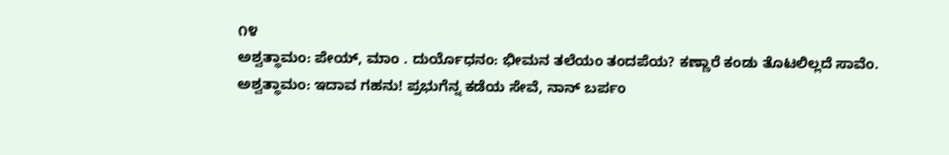೧೪
ಅಶ್ವತ್ಥಾಮಂ: ಪೇಯ್, ಮಾಂ . ದುರ್ಯೊಧನಂ: ಭೀಮನ ತಲೆಯಂ ತಂದಪೆಯ? ಕಣ್ಣಾರೆ ಕಂಡು ತೊಟಲಿಲ್ಲದೆ ಸಾವೆಂ. ಅಶ್ವತ್ಥಾಮಂ: ಇದಾವ ಗಹನು! ಪ್ರಭುಗೆನ್ನ ಕಡೆಯ ಸೇವೆ, ನಾನ್ ಬರ್ಪಂ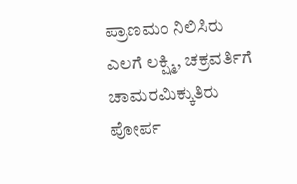ಪ್ರಾಣಮಂ ನಿಲಿಸಿರು
ಎಲಗೆ ಲಕ್ಷ್ಮಿ, ಚಕ್ರವರ್ತಿಗೆ ಚಾಮರಮಿಕ್ಕುತಿರು
ಪೋರ್ಪ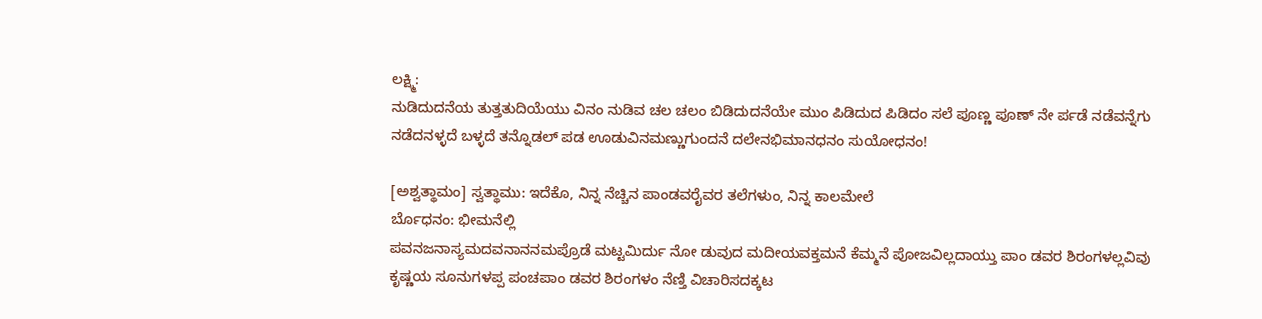ಲಕ್ಷ್ಮಿ:
ನುಡಿದುದನೆಯ ತುತ್ತತುದಿಯೆಯು ವಿನಂ ನುಡಿವ ಚಲ ಚಲಂ ಬಿಡಿದುದನೆಯೇ ಮುಂ ಪಿಡಿದುದ ಪಿಡಿದಂ ಸಲೆ ಪೂಣ್ಣ ಪೂಣ್ ನೇ ರ್ಪಡೆ ನಡೆವನ್ನೆಗು ನಡೆದನಳ್ಳದೆ ಬಳ್ಳದೆ ತನ್ನೊಡಲ್ ಪಡ ಊಡುವಿನಮಣ್ಣುಗುಂದನೆ ದಲೇನಭಿಮಾನಧನಂ ಸುಯೋಧನಂ!

[ಅಶ್ವತ್ಥಾಮಂ] ಸ್ವತ್ಥಾಮು: ಇದೆಕೊ, ನಿನ್ನ ನೆಚ್ಚಿನ ಪಾಂಡವರೈವರ ತಲೆಗಳುಂ, ನಿನ್ನ ಕಾಲಮೇಲೆ
ರ್ಬೊಧನಂ: ಭೀಮನೆಲ್ಲಿ
ಪವನಜನಾಸ್ಯಮದವನಾನನಮಪ್ರೊಡೆ ಮಟ್ಟಮಿರ್ದು ನೋ ಡುವುದ ಮದೀಯವಕ್ತಮನೆ ಕೆಮ್ಮನೆ ಪೋಜವಿಲ್ಲದಾಯ್ತು ಪಾಂ ಡವರ ಶಿರಂಗಳಲ್ಲವಿವು ಕೃಷ್ಣಯ ಸೂನುಗಳಪ್ಪ ಪಂಚಪಾಂ ಡವರ ಶಿರಂಗಳಂ ನೆಣ್ತಿ ವಿಚಾರಿಸದಕ್ಕಟ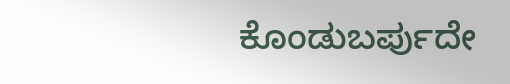ಕೊಂಡುಬರ್ಪುದೇ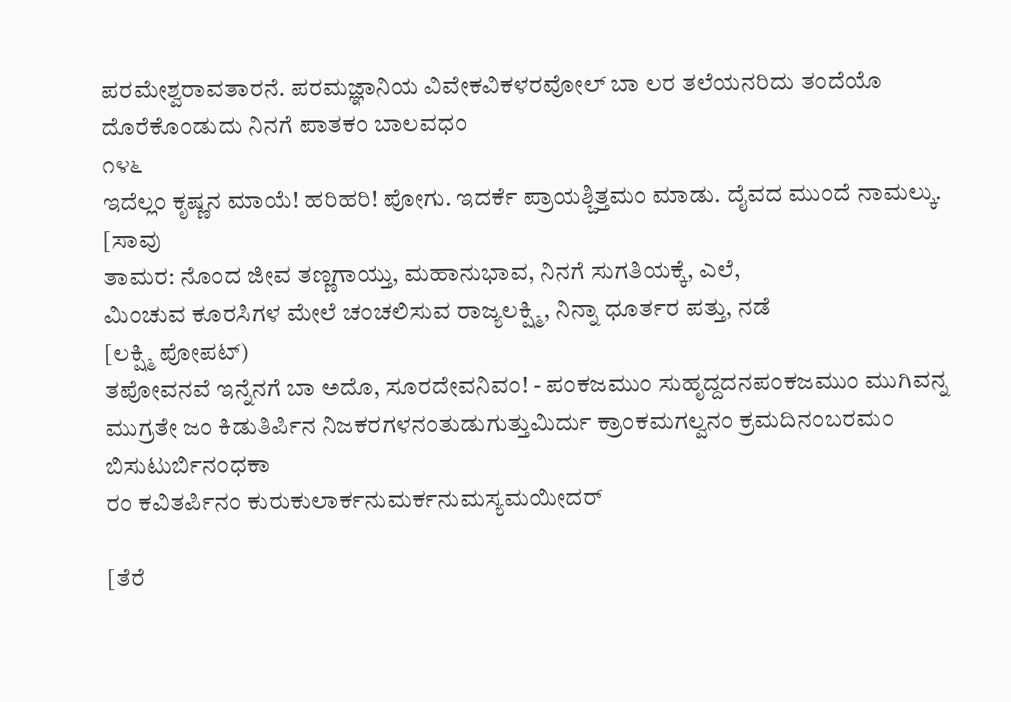ಪರಮೇಶ್ವರಾವತಾರನೆ. ಪರಮಜ್ಞಾನಿಯ ವಿವೇಕವಿಕಳರವೋಲ್ ಬಾ ಲರ ತಲೆಯನರಿದು ತಂದೆಯೊ ದೊರೆಕೊಂಡುದು ನಿನಗೆ ಪಾತಕಂ ಬಾಲವಧಂ
೧೪೬
ಇದೆಲ್ಲಂ ಕೃಷ್ಣನ ಮಾಯೆ! ಹರಿಹರಿ! ಪೋಗು. ಇದರ್ಕೆ ಪ್ರಾಯಶ್ಚಿತ್ತಮಂ ಮಾಡು. ದೈವದ ಮುಂದೆ ನಾಮಲ್ಕು.
[ಸಾವು
ತಾಮರ: ನೊಂದ ಜೀವ ತಣ್ಣಗಾಯ್ತು, ಮಹಾನುಭಾವ, ನಿನಗೆ ಸುಗತಿಯಕ್ಕೆ, ಎಲೆ,
ಮಿಂಚುವ ಕೂರಸಿಗಳ ಮೇಲೆ ಚಂಚಲಿಸುವ ರಾಜ್ಯಲಕ್ಷ್ಮಿ, ನಿನ್ನಾ ಧೂರ್ತರ ಪತ್ತು, ನಡೆ
[ಲಕ್ಷ್ಮಿ ಪೋಪಟ್)
ತಪೋವನವೆ ಇನ್ನೆನಗೆ ಬಾ ಅದೊ, ಸೂರದೇವನಿವಂ! - ಪಂಕಜಮುಂ ಸುಹೃದ್ದದನಪಂಕಜಮುಂ ಮುಗಿವನ್ನ ಮುಗ್ರತೇ ಜಂ ಕಿಡುತಿರ್ಪಿನ ನಿಜಕರಗಳನಂತುಡುಗುತ್ತುಮಿರ್ದು ಕ್ರಾಂಕಮಗಲ್ವನಂ ಕ್ರಮದಿನಂಬರಮಂ ಬಿಸುಟುರ್ಬಿನಂಧಕಾ
ರಂ ಕವಿತರ್ಪಿನಂ ಕುರುಕುಲಾರ್ಕನುಮರ್ಕನುಮಸ್ಯಮಯೀದರ್

[ತೆರೆ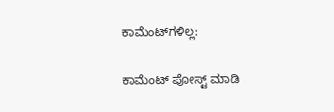ಕಾಮೆಂಟ್‌ಗಳಿಲ್ಲ:

ಕಾಮೆಂಟ್‌‌ ಪೋಸ್ಟ್‌ ಮಾಡಿ